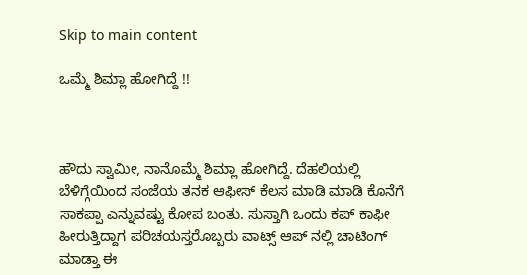Skip to main content

ಒಮ್ಮೆ ಶಿಮ್ಲಾ ಹೋಗಿದ್ದೆ !!



ಹೌದು ಸ್ವಾಮೀ, ನಾನೊಮ್ಮೆ ಶಿಮ್ಲಾ ಹೋಗಿದ್ದೆ. ದೆಹಲಿಯಲ್ಲಿ ಬೆಳಿಗ್ಗೆಯಿಂದ ಸಂಜೆಯ ತನಕ ಆಫೀಸ್ ಕೆಲಸ ಮಾಡಿ ಮಾಡಿ ಕೊನೆಗೆ ಸಾಕಪ್ಪಾ ಎನ್ನುವಷ್ಟು ಕೋಪ ಬಂತು. ಸುಸ್ತಾಗಿ ಒಂದು ಕಪ್ ಕಾಫೀ ಹೀರುತ್ತಿದ್ದಾಗ ಪರಿಚಯಸ್ತರೊಬ್ಬರು ವಾಟ್ಸ್ ಆಪ್ ನಲ್ಲಿ ಚಾಟಿಂಗ್ ಮಾಡ್ತಾ ಈ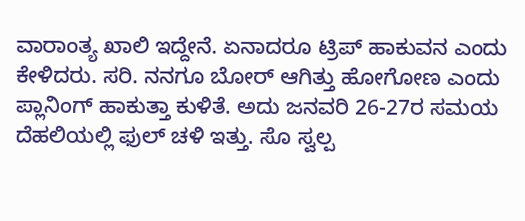ವಾರಾಂತ್ಯ ಖಾಲಿ ಇದ್ದೇನೆ. ಏನಾದರೂ ಟ್ರಿಪ್ ಹಾಕುವನ ಎಂದು ಕೇಳಿದರು. ಸರಿ. ನನಗೂ ಬೋರ್ ಆಗಿತ್ತು ಹೋಗೋಣ ಎಂದು ಪ್ಲಾನಿಂಗ್ ಹಾಕುತ್ತಾ ಕುಳಿತೆ. ಅದು ಜನವರಿ 26-27ರ ಸಮಯ ದೆಹಲಿಯಲ್ಲಿ ಫುಲ್ ಚಳಿ ಇತ್ತು. ಸೊ ಸ್ವಲ್ಪ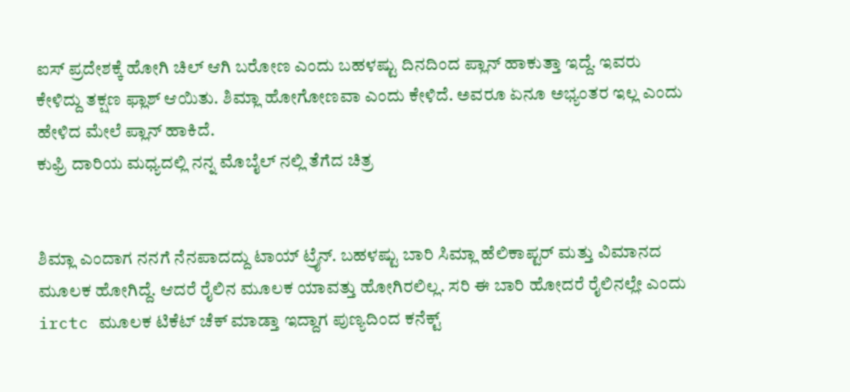ಐಸ್ ಪ್ರದೇಶಕ್ಕೆ ಹೋಗಿ ಚಿಲ್ ಆಗಿ ಬರೋಣ ಎಂದು ಬಹಳಷ್ಟು ದಿನದಿಂದ ಪ್ಲಾನ್ ಹಾಕುತ್ತಾ ಇದ್ದೆ. ಇವರು ಕೇಳಿದ್ದು ತಕ್ಷಣ ಫ್ಲಾಶ್ ಆಯಿತು. ಶಿಮ್ಲಾ ಹೋಗೋಣವಾ ಎಂದು ಕೇಳಿದೆ. ಅವರೂ ಏನೂ ಅಭ್ಯಂತರ ಇಲ್ಲ ಎಂದು ಹೇಳಿದ ಮೇಲೆ ಪ್ಲಾನ್ ಹಾಕಿದೆ.
ಕುಫ್ರಿ ದಾರಿಯ ಮಧ್ಯದಲ್ಲಿ ನನ್ನ ಮೊಬೈಲ್ ನಲ್ಲಿ ತೆಗೆದ ಚಿತ್ರ


ಶಿಮ್ಲಾ ಎಂದಾಗ ನನಗೆ ನೆನಪಾದದ್ದು ಟಾಯ್ ಟ್ರೈನ್. ಬಹಳಷ್ಟು ಬಾರಿ ಸಿಮ್ಲಾ ಹೆಲಿಕಾಪ್ಟರ್ ಮತ್ತು ವಿಮಾನದ ಮೂಲಕ ಹೋಗಿದ್ದೆ. ಆದರೆ ರೈಲಿನ ಮೂಲಕ ಯಾವತ್ತು ಹೋಗಿರಲಿಲ್ಲ. ಸರಿ ಈ ಬಾರಿ ಹೋದರೆ ರೈಲಿನಲ್ಲೇ ಎಂದು irctc ಮೂಲಕ ಟಿಕೆಟ್ ಚೆಕ್ ಮಾಡ್ತಾ ಇದ್ದಾಗ ಪುಣ್ಯದಿಂದ ಕನೆಕ್ಟ್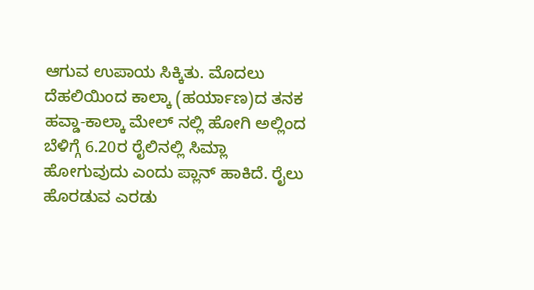ಆಗುವ ಉಪಾಯ ಸಿಕ್ಕಿತು. ಮೊದಲು ದೆಹಲಿಯಿಂದ ಕಾಲ್ಕಾ (ಹರ್ಯಾಣ)ದ ತನಕ ಹವ್ಡಾ-ಕಾಲ್ಕಾ ಮೇಲ್ ನಲ್ಲಿ ಹೋಗಿ ಅಲ್ಲಿಂದ ಬೆಳಿಗ್ಗೆ 6.20ರ ರೈಲಿನಲ್ಲಿ ಸಿಮ್ಲಾ ಹೋಗುವುದು ಎಂದು ಪ್ಲಾನ್ ಹಾಕಿದೆ. ರೈಲು ಹೊರಡುವ ಎರಡು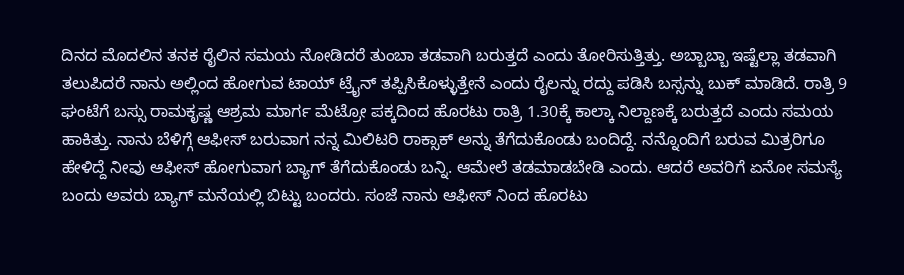ದಿನದ ಮೊದಲಿನ ತನಕ ರೈಲಿನ ಸಮಯ ನೋಡಿದರೆ ತುಂಬಾ ತಡವಾಗಿ ಬರುತ್ತದೆ ಎಂದು ತೋರಿಸುತ್ತಿತ್ತು. ಅಬ್ಬಾಬ್ಬಾ ಇಷ್ಟೆಲ್ಲಾ ತಡವಾಗಿ ತಲುಪಿದರೆ ನಾನು ಅಲ್ಲಿಂದ ಹೋಗುವ ಟಾಯ್ ಟ್ರೈನ್ ತಪ್ಪಿಸಿಕೊಳ್ಳುತ್ತೇನೆ ಎಂದು ರೈಲನ್ನು ರದ್ದು ಪಡಿಸಿ ಬಸ್ಸನ್ನು ಬುಕ್ ಮಾಡಿದೆ. ರಾತ್ರಿ 9 ಘಂಟೆಗೆ ಬಸ್ಸು ರಾಮಕೃಷ್ಣ ಆಶ್ರಮ ಮಾರ್ಗ ಮೆಟ್ರೋ ಪಕ್ಕದಿಂದ ಹೊರಟು ರಾತ್ರಿ 1.30ಕ್ಕೆ ಕಾಲ್ಕಾ ನಿಲ್ದಾಣಕ್ಕೆ ಬರುತ್ತದೆ ಎಂದು ಸಮಯ ಹಾಕಿತ್ತು. ನಾನು ಬೆಳಿಗ್ಗೆ ಆಫೀಸ್ ಬರುವಾಗ ನನ್ನ ಮಿಲಿಟರಿ ರಾಕ್ಸಾಕ್ ಅನ್ನು ತೆಗೆದುಕೊಂಡು ಬಂದಿದ್ದೆ. ನನ್ನೊಂದಿಗೆ ಬರುವ ಮಿತ್ರರಿಗೂ ಹೇಳಿದ್ದೆ ನೀವು ಆಫೀಸ್ ಹೋಗುವಾಗ ಬ್ಯಾಗ್ ತೆಗೆದುಕೊಂಡು ಬನ್ನಿ. ಆಮೇಲೆ ತಡಮಾಡಬೇಡಿ ಎಂದು. ಆದರೆ ಅವರಿಗೆ ಏನೋ ಸಮಸ್ಯೆ ಬಂದು ಅವರು ಬ್ಯಾಗ್ ಮನೆಯಲ್ಲಿ ಬಿಟ್ಟು ಬಂದರು. ಸಂಜೆ ನಾನು ಆಫೀಸ್ ನಿಂದ ಹೊರಟು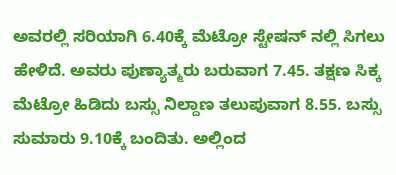ಅವರಲ್ಲಿ ಸರಿಯಾಗಿ 6.40ಕ್ಕೆ ಮೆಟ್ರೋ ಸ್ಟೇಷನ್ ನಲ್ಲಿ ಸಿಗಲು ಹೇಳಿದೆ. ಅವರು ಪುಣ್ಯಾತ್ಮರು ಬರುವಾಗ 7.45. ತಕ್ಷಣ ಸಿಕ್ಕ ಮೆಟ್ರೋ ಹಿಡಿದು ಬಸ್ಸು ನಿಲ್ದಾಣ ತಲುಪುವಾಗ 8.55. ಬಸ್ಸು ಸುಮಾರು 9.10ಕ್ಕೆ ಬಂದಿತು. ಅಲ್ಲಿಂದ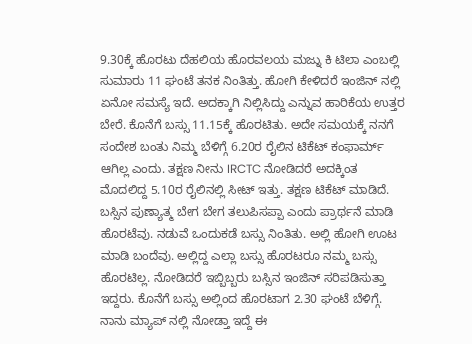9.30ಕ್ಕೆ ಹೊರಟು ದೆಹಲಿಯ ಹೊರವಲಯ ಮಜ್ನು ಕಿ ಟಿಲಾ ಎಂಬಲ್ಲಿ ಸುಮಾರು 11 ಘಂಟೆ ತನಕ ನಿಂತಿತ್ತು. ಹೋಗಿ ಕೇಳಿದರೆ ಇಂಜಿನ್ ನಲ್ಲಿ ಏನೋ ಸಮಸ್ಯೆ ಇದೆ. ಅದಕ್ಕಾಗಿ ನಿಲ್ಲಿಸಿದ್ದು ಎನ್ನುವ ಹಾರಿಕೆಯ ಉತ್ತರ ಬೇರೆ. ಕೊನೆಗೆ ಬಸ್ಸು 11.15ಕ್ಕೆ ಹೊರಟಿತು. ಅದೇ ಸಮಯಕ್ಕೆ ನನಗೆ ಸಂದೇಶ ಬಂತು ನಿಮ್ಮ ಬೆಳಿಗ್ಗೆ 6.20ರ ರೈಲಿನ ಟಿಕೆಟ್ ಕಂಫಾರ್ಮ್ ಆಗಿಲ್ಲ ಎಂದು. ತಕ್ಷಣ ನೀನು IRCTC ನೋಡಿದರೆ ಅದಕ್ಕಿಂತ ಮೊದಲಿದ್ದ 5.10ರ ರೈಲಿನಲ್ಲಿ ಸೀಟ್ ಇತ್ತು. ತಕ್ಷಣ ಟಿಕೆಟ್ ಮಾಡಿದೆ. ಬಸ್ಸಿನ ಪುಣ್ಯಾತ್ಮ ಬೇಗ ಬೇಗ ತಲುಪಿಸಪ್ಪಾ ಎಂದು ಪ್ರಾರ್ಥನೆ ಮಾಡಿ ಹೊರಟೆವು. ನಡುವೆ ಒಂದುಕಡೆ ಬಸ್ಸು ನಿಂತಿತು. ಅಲ್ಲಿ ಹೋಗಿ ಊಟ ಮಾಡಿ ಬಂದೆವು. ಅಲ್ಲಿದ್ದ ಎಲ್ಲಾ ಬಸ್ಸು ಹೊರಟರೂ ನಮ್ಮ ಬಸ್ಸು ಹೊರಟಿಲ್ಲ. ನೋಡಿದರೆ ಇಬ್ಬಿಬ್ಬರು ಬಸ್ಸಿನ ಇಂಜಿನ್ ಸರಿಪಡಿಸುತ್ತಾ ಇದ್ದರು. ಕೊನೆಗೆ ಬಸ್ಸು ಅಲ್ಲಿಂದ ಹೊರಟಾಗ 2.30 ಘಂಟೆ ಬೆಳಿಗ್ಗೆ. ನಾನು ಮ್ಯಾಪ್ ನಲ್ಲಿ ನೋಡ್ತಾ ಇದ್ದೆ ಈ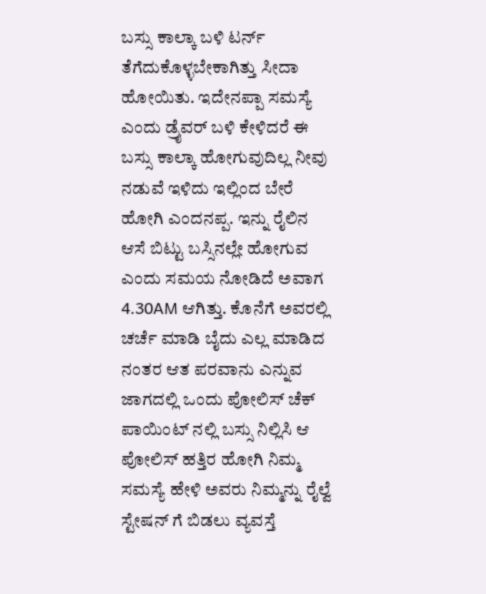ಬಸ್ಸು ಕಾಲ್ಕಾ ಬಳಿ ಟರ್ನ್ ತೆಗೆದುಕೊಳ್ಳಬೇಕಾಗಿತ್ತು ಸೀದಾ ಹೋಯಿತು. ಇದೇನಪ್ಪಾ ಸಮಸ್ಯೆ ಎಂದು ಡ್ರೈವರ್ ಬಳಿ ಕೇಳಿದರೆ ಈ ಬಸ್ಸು ಕಾಲ್ಕಾ ಹೋಗುವುದಿಲ್ಲ ನೀವು ನಡುವೆ ಇಳಿದು ಇಲ್ಲಿಂದ ಬೇರೆ ಹೋಗಿ ಎಂದನಪ್ಪ. ಇನ್ನು ರೈಲಿನ ಆಸೆ ಬಿಟ್ಟು ಬಸ್ಸಿನಲ್ಲೇ ಹೋಗುವ ಎಂದು ಸಮಯ ನೋಡಿದೆ ಅವಾಗ 4.30AM ಆಗಿತ್ತು. ಕೊನೆಗೆ ಅವರಲ್ಲಿ ಚರ್ಚೆ ಮಾಡಿ ಬೈದು ಎಲ್ಲ ಮಾಡಿದ ನಂತರ ಆತ ಪರವಾನು ಎನ್ನುವ ಜಾಗದಲ್ಲಿ ಒಂದು ಪೋಲಿಸ್ ಚೆಕ್ ಪಾಯಿಂಟ್ ನಲ್ಲಿ ಬಸ್ಸು ನಿಲ್ಲಿಸಿ ಆ ಪೋಲಿಸ್ ಹತ್ತಿರ ಹೋಗಿ ನಿಮ್ಮ ಸಮಸ್ಯೆ ಹೇಳಿ ಅವರು ನಿಮ್ಮನ್ನು ರೈಲ್ವೆ ಸ್ಟೇಷನ್ ಗೆ ಬಿಡಲು ವ್ಯವಸ್ತೆ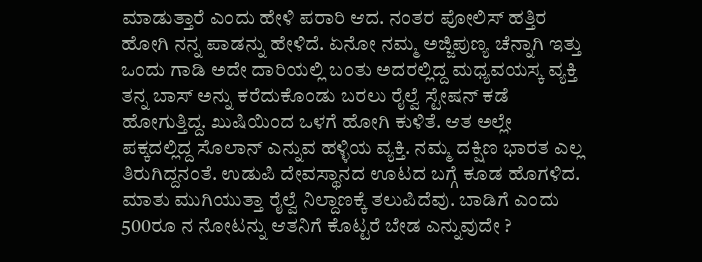ಮಾಡುತ್ತಾರೆ ಎಂದು ಹೇಳಿ ಪರಾರಿ ಆದ. ನಂತರ ಪೋಲಿಸ್ ಹತ್ತಿರ ಹೋಗಿ ನನ್ನ ಪಾಡನ್ನು ಹೇಳಿದೆ. ಏನೋ ನಮ್ಮ ಅಜ್ಜಿಪುಣ್ಯ ಚೆನ್ನಾಗಿ ಇತ್ತು ಒಂದು ಗಾಡಿ ಅದೇ ದಾರಿಯಲ್ಲಿ ಬಂತು ಅದರಲ್ಲಿದ್ದ ಮಧ್ಯವಯಸ್ಕ ವ್ಯಕ್ತಿ ತನ್ನ ಬಾಸ್ ಅನ್ನು ಕರೆದುಕೊಂಡು ಬರಲು ರೈಲ್ವೆ ಸ್ಟೇಷನ್ ಕಡೆ ಹೋಗುತ್ತಿದ್ದ. ಖುಷಿಯಿಂದ ಒಳಗೆ ಹೋಗಿ ಕುಳಿತೆ. ಆತ ಅಲ್ಲೇ ಪಕ್ಕದಲ್ಲಿದ್ದ ಸೊಲಾನ್ ಎನ್ನುವ ಹಳ್ಳಿಯ ವ್ಯಕ್ತಿ. ನಮ್ಮ ದಕ್ಷಿಣ ಭಾರತ ಎಲ್ಲ ತಿರುಗಿದ್ದನಂತೆ. ಉಡುಪಿ ದೇವಸ್ಥಾನದ ಊಟದ ಬಗ್ಗೆ ಕೂಡ ಹೊಗಳಿದ. ಮಾತು ಮುಗಿಯುತ್ತಾ ರೈಲ್ವೆ ನಿಲ್ದಾಣಕ್ಕೆ ತಲುಪಿದೆವು. ಬಾಡಿಗೆ ಎಂದು 500ರೂ ನ ನೋಟನ್ನು ಆತನಿಗೆ ಕೊಟ್ಟರೆ ಬೇಡ ಎನ್ನುವುದೇ ?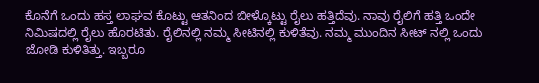ಕೊನೆಗೆ ಒಂದು ಹಸ್ತ ಲಾಘವ ಕೊಟ್ಟು ಆತನಿಂದ ಬೀಳ್ಕೊಟ್ಟು ರೈಲು ಹತ್ತಿದೆವು. ನಾವು ರೈಲಿಗೆ ಹತ್ತಿ ಒಂದೇ ನಿಮಿಷದಲ್ಲಿ ರೈಲು ಹೊರಟಿತು. ರೈಲಿನಲ್ಲಿ ನಮ್ಮ ಸೀಟಿನಲ್ಲಿ ಕುಳಿತೆವು. ನಮ್ಮ ಮುಂದಿನ ಸೀಟ್ ನಲ್ಲಿ ಒಂದು ಜೋಡಿ ಕುಳಿತಿತ್ತು. ಇಬ್ಬರೂ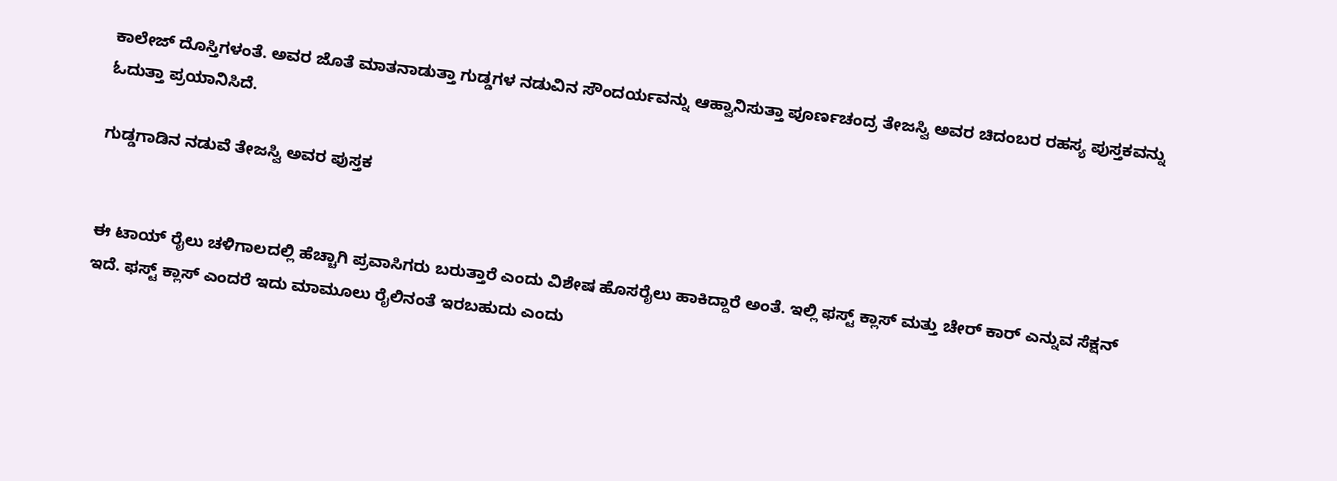ಕಾಲೇಜ್ ದೊಸ್ತಿಗಳಂತೆ. ಅವರ ಜೊತೆ ಮಾತನಾಡುತ್ತಾ ಗುಡ್ಡಗಳ ನಡುವಿನ ಸೌಂದರ್ಯವನ್ನು ಆಹ್ವಾನಿಸುತ್ತಾ ಪೂರ್ಣಚಂದ್ರ ತೇಜಸ್ವಿ ಅವರ ಚಿದಂಬರ ರಹಸ್ಯ ಪುಸ್ತಕವನ್ನು ಓದುತ್ತಾ ಪ್ರಯಾನಿಸಿದೆ.

ಗುಡ್ಡಗಾಡಿನ ನಡುವೆ ತೇಜಸ್ವಿ ಅವರ ಪುಸ್ತಕ


ಈ ಟಾಯ್ ರೈಲು ಚಳಿಗಾಲದಲ್ಲಿ ಹೆಚ್ಚಾಗಿ ಪ್ರವಾಸಿಗರು ಬರುತ್ತಾರೆ ಎಂದು ವಿಶೇಷ ಹೊಸರೈಲು ಹಾಕಿದ್ದಾರೆ ಅಂತೆ. ಇಲ್ಲಿ ಫಸ್ಟ್ ಕ್ಲಾಸ್ ಮತ್ತು ಚೇರ್ ಕಾರ್ ಎನ್ನುವ ಸೆಕ್ಷನ್ ಇದೆ. ಫಸ್ಟ್ ಕ್ಲಾಸ್ ಎಂದರೆ ಇದು ಮಾಮೂಲು ರೈಲಿನಂತೆ ಇರಬಹುದು ಎಂದು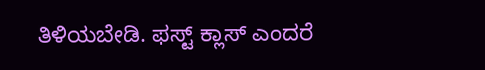ತಿಳಿಯಬೇಡಿ. ಫಸ್ಟ್ ಕ್ಲಾಸ್ ಎಂದರೆ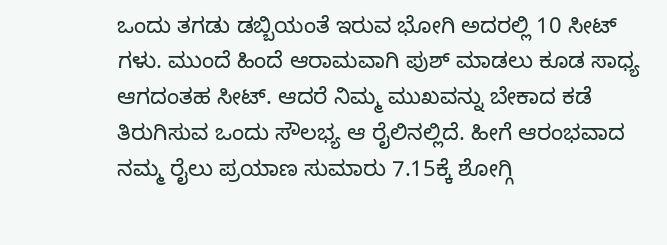ಒಂದು ತಗಡು ಡಬ್ಬಿಯಂತೆ ಇರುವ ಭೋಗಿ ಅದರಲ್ಲಿ 10 ಸೀಟ್ ಗಳು. ಮುಂದೆ ಹಿಂದೆ ಆರಾಮವಾಗಿ ಪುಶ್ ಮಾಡಲು ಕೂಡ ಸಾಧ್ಯ ಆಗದಂತಹ ಸೀಟ್. ಆದರೆ ನಿಮ್ಮ ಮುಖವನ್ನು ಬೇಕಾದ ಕಡೆ ತಿರುಗಿಸುವ ಒಂದು ಸೌಲಭ್ಯ ಆ ರೈಲಿನಲ್ಲಿದೆ. ಹೀಗೆ ಆರಂಭವಾದ ನಮ್ಮ ರೈಲು ಪ್ರಯಾಣ ಸುಮಾರು 7.15ಕ್ಕೆ ಶೋಗ್ಗಿ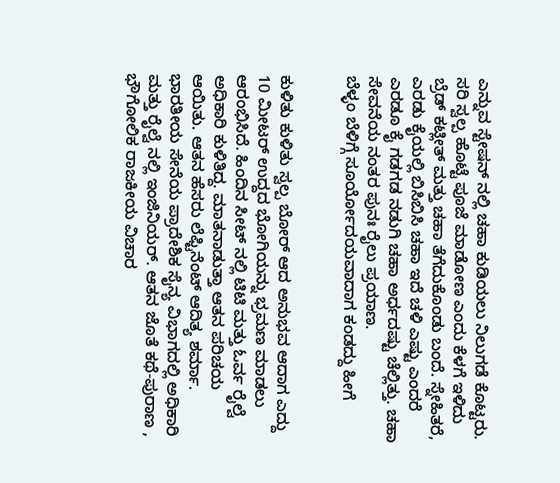ಎನ್ನುವ ಸ್ಟೇಷನ್ ನಲ್ಲಿ ಚಹಾ ಕುಡಿಯಲು ನಿಲುಗಡೆ ಕೊಟ್ಟರು. ಸರಿ ಸ್ವಲ್ಪ ಹೊಟ್ಟೆ ಪೂಜೆ ಮಾಡೋಣ ಎಂದು ಕೆಳಗೆ ಇಳಿದು ಬ್ರೆಡ್ ಕಟ್ಲೀತ್ ಮತ್ತು ಚಹಾ ತೆಗೆದುಕೊಂಡು ಬಂದೆ. ಸ್ನೇಹಿತರೆ, ಎರಡು ಕೈಯಲ್ಲಿ ಬಿಸಿಬಿಸಿ ಚಹಾ ಇದೆ ಚಳಿ ಎಷ್ಟು ಎಂದರೆ ಎರಡೂ ಕೈ ಗಡಗಡ ನಡುಗಿ ಚಹಾ ಅರ್ಧದಷ್ಟು ಚೆಲ್ಲಿತ್ತು. ಚಹಾ ಸೇವನೆಯ ನಂತರ ಪುನಃ ರೈಲು ಪ್ರಯಾಣ.
ಬೆಳ್ಳಂ ಬೆಳಿಗ್ಗೆ ಸೂರ್ಯೋದಯವಾದಾಗ ಕಂಡದ್ದು ಹೀಗೆ


ಕುಳಿತು ಕುಳಿತು ಸ್ವಲ್ಪ ಬೋರ್ ಆದ ಅನುಭವ ಆದಾಗ ಎದ್ದು 10 ಮೀಟರ್ ಉದ್ದದ ಭೋಗಿಯನ್ನು ಭ್ರಮಣ ಮಾಡಲು ಆರಂಭಿಸಿದೆ. ಹಿಂದಿನ ಸೀಟ್ ನಲ್ಲಿ ಟಿಟಿ ಮತ್ತು ಓರ್ವ ರೈಲ್ವೆ ಅಧಿಕಾರಿ ಕುಳಿತಿದ್ದ. ಮಾತನಾಡುತ್ತಾ ಆತನ ಪರಿಚಯ ಆಯಿತು. ಆತನ ಹೆಸರು ಲೆಫ್ಟಿನೆಂಟ್ ಆದಿತ್ಯ ಶರ್ಮಾ. ಭಾರತೀಯ ಸೇನೆಯ ಪ್ರಾದೇಶಿಕ ಸೈನ್ಯ ವಿಭಾಗದಲ್ಲಿ ಅಧಿಕಾರಿ ಮತ್ತು ರೈಲ್ವೆ ನಲ್ಲಿ ಇಂಜಿನಿಯರ್. ಆತನ ಜೊತೆ ಕಥೆ-ಪುರಾಣ , ಭೌಗೋಲಿಕ ರಾಜಕೀಯ ವಿಚಾರ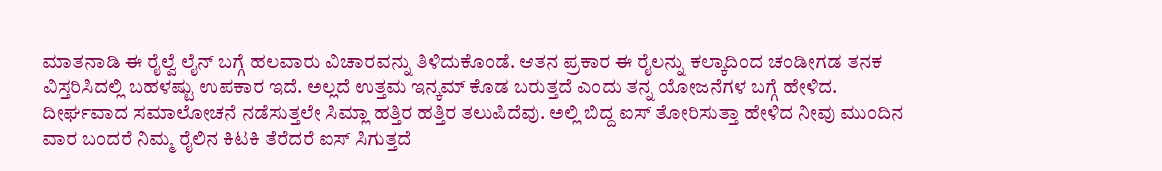ಮಾತನಾಡಿ ಈ ರೈಲ್ವೆ ಲೈನ್ ಬಗ್ಗೆ ಹಲವಾರು ವಿಚಾರವನ್ನು ತಿಳಿದುಕೊಂಡೆ. ಆತನ ಪ್ರಕಾರ ಈ ರೈಲನ್ನು ಕಲ್ಕಾದಿಂದ ಚಂಡೀಗಡ ತನಕ ವಿಸ್ತರಿಸಿದಲ್ಲಿ ಬಹಳಷ್ಟು ಉಪಕಾರ ಇದೆ. ಅಲ್ಲದೆ ಉತ್ತಮ ಇನ್ಕಮ್ ಕೊಡ ಬರುತ್ತದೆ ಎಂದು ತನ್ನ ಯೋಜನೆಗಳ ಬಗ್ಗೆ ಹೇಳಿದ. ದೀರ್ಘವಾದ ಸಮಾಲೋಚನೆ ನಡೆಸುತ್ತಲೇ ಸಿಮ್ಲಾ ಹತ್ತಿರ ಹತ್ತಿರ ತಲುಪಿದೆವು. ಅಲ್ಲಿ ಬಿದ್ದ ಐಸ್ ತೋರಿಸುತ್ತಾ ಹೇಳಿದ ನೀವು ಮುಂದಿನ ವಾರ ಬಂದರೆ ನಿಮ್ಮ ರೈಲಿನ ಕಿಟಕಿ ತೆರೆದರೆ ಐಸ್ ಸಿಗುತ್ತದೆ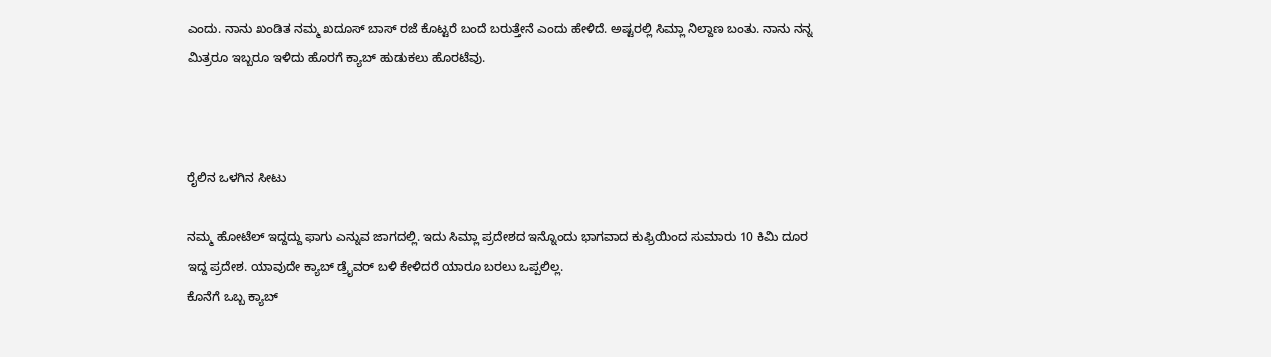ಎಂದು. ನಾನು ಖಂಡಿತ ನಮ್ಮ ಖದೂಸ್ ಬಾಸ್ ರಜೆ ಕೊಟ್ಟರೆ ಬಂದೆ ಬರುತ್ತೇನೆ ಎಂದು ಹೇಳಿದೆ. ಅಷ್ಟರಲ್ಲಿ ಸಿಮ್ಲಾ ನಿಲ್ದಾಣ ಬಂತು. ನಾನು ನನ್ನ ಮಿತ್ರರೂ ಇಬ್ಬರೂ ಇಳಿದು ಹೊರಗೆ ಕ್ಯಾಬ್ ಹುಡುಕಲು ಹೊರಟೆವು.



ರೈಲಿನ ಒಳಗಿನ ಸೀಟು

ನಮ್ಮ ಹೋಟೆಲ್ ಇದ್ದದ್ದು ಫಾಗು ಎನ್ನುವ ಜಾಗದಲ್ಲಿ. ಇದು ಸಿಮ್ಲಾ ಪ್ರದೇಶದ ಇನ್ನೊಂದು ಭಾಗವಾದ ಕುಫ್ರಿಯಿಂದ ಸುಮಾರು 10 ಕಿಮಿ ದೂರ ಇದ್ದ ಪ್ರದೇಶ. ಯಾವುದೇ ಕ್ಯಾಬ್ ಡ್ರೈವರ್ ಬಳಿ ಕೇಳಿದರೆ ಯಾರೂ ಬರಲು ಒಪ್ಪಲಿಲ್ಲ.
ಕೊನೆಗೆ ಒಬ್ಬ ಕ್ಯಾಬ್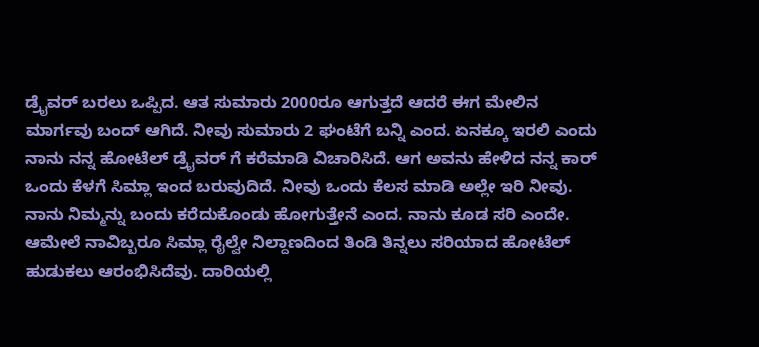ಡ್ರೈವರ್ ಬರಲು ಒಪ್ಪಿದ. ಆತ ಸುಮಾರು 2000ರೂ ಆಗುತ್ತದೆ ಆದರೆ ಈಗ ಮೇಲಿನ ಮಾರ್ಗವು ಬಂದ್ ಆಗಿದೆ. ನೀವು ಸುಮಾರು 2 ಘಂಟೆಗೆ ಬನ್ನಿ ಎಂದ. ಏನಕ್ಕೂ ಇರಲಿ ಎಂದು ನಾನು ನನ್ನ ಹೋಟೆಲ್ ಡ್ರೈವರ್ ಗೆ ಕರೆಮಾಡಿ ವಿಚಾರಿಸಿದೆ. ಆಗ ಅವನು ಹೇಳಿದ ನನ್ನ ಕಾರ್ ಒಂದು ಕೆಳಗೆ ಸಿಮ್ಲಾ ಇಂದ ಬರುವುದಿದೆ. ನೀವು ಒಂದು ಕೆಲಸ ಮಾಡಿ ಅಲ್ಲೇ ಇರಿ ನೀವು. ನಾನು ನಿಮ್ಮನ್ನು ಬಂದು ಕರೆದುಕೊಂಡು ಹೋಗುತ್ತೇನೆ ಎಂದ. ನಾನು ಕೂಡ ಸರಿ ಎಂದೇ. ಆಮೇಲೆ ನಾವಿಬ್ಬರೂ ಸಿಮ್ಲಾ ರೈಲ್ವೇ ನಿಲ್ದಾಣದಿಂದ ತಿಂಡಿ ತಿನ್ನಲು ಸರಿಯಾದ ಹೋಟೆಲ್ ಹುಡುಕಲು ಆರಂಭಿಸಿದೆವು. ದಾರಿಯಲ್ಲಿ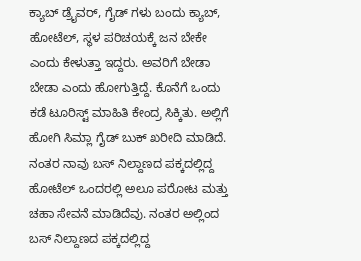ಕ್ಯಾಬ್ ಡ್ರೈವರ್, ಗೈಡ್ ಗಳು ಬಂದು ಕ್ಯಾಬ್, ಹೋಟೆಲ್, ಸ್ಥಳ ಪರಿಚಯಕ್ಕೆ ಜನ ಬೇಕೇ ಎಂದು ಕೇಳುತ್ತಾ ಇದ್ದರು. ಅವರಿಗೆ ಬೇಡಾ ಬೇಡಾ ಎಂದು ಹೋಗುತ್ತಿದ್ದೆ. ಕೊನೆಗೆ ಒಂದು ಕಡೆ ಟೂರಿಸ್ಟ್ ಮಾಹಿತಿ ಕೇಂದ್ರ ಸಿಕ್ಕಿತು. ಅಲ್ಲಿಗೆ ಹೋಗಿ ಸಿಮ್ಲಾ ಗೈಡ್ ಬುಕ್ ಖರೀದಿ ಮಾಡಿದೆ. ನಂತರ ನಾವು ಬಸ್ ನಿಲ್ದಾಣದ ಪಕ್ಕದಲ್ಲಿದ್ದ ಹೋಟೆಲ್ ಒಂದರಲ್ಲಿ ಅಲೂ ಪರೋಟ ಮತ್ತು ಚಹಾ ಸೇವನೆ ಮಾಡಿದೆವು. ನಂತರ ಅಲ್ಲಿಂದ ಬಸ್ ನಿಲ್ದಾಣದ ಪಕ್ಕದಲ್ಲಿದ್ದ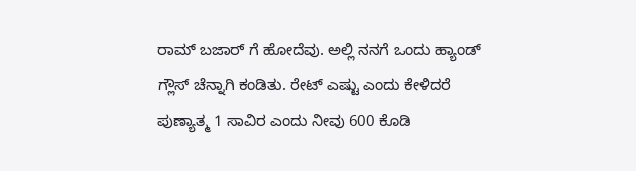ರಾಮ್ ಬಜಾರ್ ಗೆ ಹೋದೆವು. ಅಲ್ಲಿ ನನಗೆ ಒಂದು ಹ್ಯಾಂಡ್ ಗ್ಲೌಸ್ ಚೆನ್ನಾಗಿ ಕಂಡಿತು. ರೇಟ್ ಎಷ್ಟು ಎಂದು ಕೇಳಿದರೆ ಪುಣ್ಯಾತ್ಮ 1 ಸಾವಿರ ಎಂದು ನೀವು 600 ಕೊಡಿ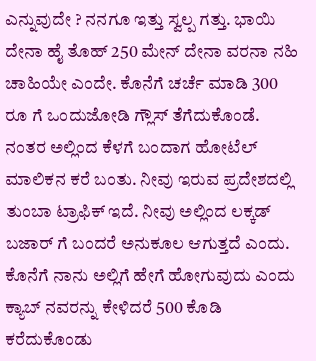ಎನ್ನುವುದೇ ? ನನಗೂ ಇತ್ತು ಸ್ವಲ್ಪ ಗತ್ತು. ಭಾಯಿ ದೇನಾ ಹೈ ತೊಹ್ 250 ಮೇನ್ ದೇನಾ ವರನಾ ನಹಿ ಚಾಹಿಯೇ ಎಂದೇ. ಕೊನೆಗೆ ಚರ್ಚೆ ಮಾಡಿ 300 ರೂ ಗೆ ಒಂದುಜೋಡಿ ಗ್ಲೌಸ್ ತೆಗೆದುಕೊಂಡೆ. ನಂತರ ಅಲ್ಲಿಂದ ಕೆಳಗೆ ಬಂದಾಗ ಹೋಟೆಲ್ ಮಾಲಿಕನ ಕರೆ ಬಂತು. ನೀವು ಇರುವ ಪ್ರದೇಶದಲ್ಲಿ ತುಂಬಾ ಟ್ರಾಫಿಕ್ ಇದೆ. ನೀವು ಅಲ್ಲಿಂದ ಲಕ್ಕಡ್ ಬಜಾರ್ ಗೆ ಬಂದರೆ ಅನುಕೂಲ ಆಗುತ್ತದೆ ಎಂದು. ಕೊನೆಗೆ ನಾನು ಅಲ್ಲಿಗೆ ಹೇಗೆ ಹೋಗುವುದು ಎಂದು ಕ್ಯಾಬ್ ನವರನ್ನು ಕೇಳಿದರೆ 500 ಕೊಡಿ ಕರೆದುಕೊಂಡು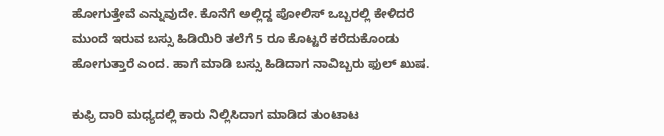ಹೋಗುತ್ತೇವೆ ಎನ್ನುವುದೇ. ಕೊನೆಗೆ ಅಲ್ಲಿದ್ದ ಪೋಲಿಸ್ ಒಬ್ಬರಲ್ಲಿ ಕೇಳಿದರೆ ಮುಂದೆ ಇರುವ ಬಸ್ಸು ಹಿಡಿಯಿರಿ ತಲೆಗೆ 5 ರೂ ಕೊಟ್ಟರೆ ಕರೆದುಕೊಂಡು ಹೋಗುತ್ತಾರೆ ಎಂದ. ಹಾಗೆ ಮಾಡಿ ಬಸ್ಸು ಹಿಡಿದಾಗ ನಾವಿಬ್ಬರು ಫುಲ್ ಖುಷ.

ಕುಫ್ರಿ ದಾರಿ ಮಧ್ಯದಲ್ಲಿ ಕಾರು ನಿಲ್ಲಿಸಿದಾಗ ಮಾಡಿದ ತುಂಟಾಟ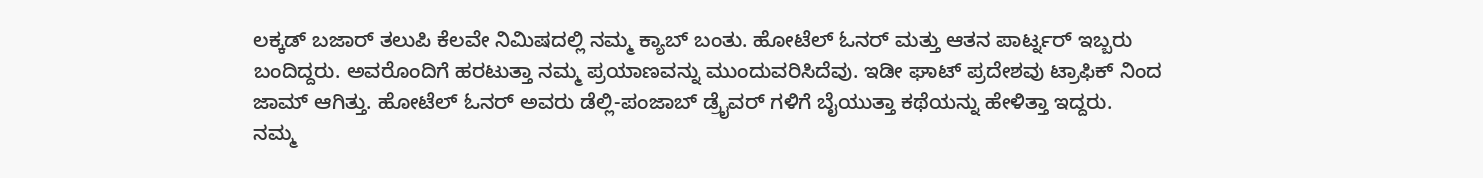ಲಕ್ಕಡ್ ಬಜಾರ್ ತಲುಪಿ ಕೆಲವೇ ನಿಮಿಷದಲ್ಲಿ ನಮ್ಮ ಕ್ಯಾಬ್ ಬಂತು. ಹೋಟೆಲ್ ಓನರ್ ಮತ್ತು ಆತನ ಪಾರ್ಟ್ನರ್ ಇಬ್ಬರು ಬಂದಿದ್ದರು. ಅವರೊಂದಿಗೆ ಹರಟುತ್ತಾ ನಮ್ಮ ಪ್ರಯಾಣವನ್ನು ಮುಂದುವರಿಸಿದೆವು. ಇಡೀ ಘಾಟ್ ಪ್ರದೇಶವು ಟ್ರಾಫಿಕ್ ನಿಂದ ಜಾಮ್ ಆಗಿತ್ತು. ಹೋಟೆಲ್ ಓನರ್ ಅವರು ಡೆಲ್ಲಿ-ಪಂಜಾಬ್ ಡ್ರೈವರ್ ಗಳಿಗೆ ಬೈಯುತ್ತಾ ಕಥೆಯನ್ನು ಹೇಳಿತ್ತಾ ಇದ್ದರು.
ನಮ್ಮ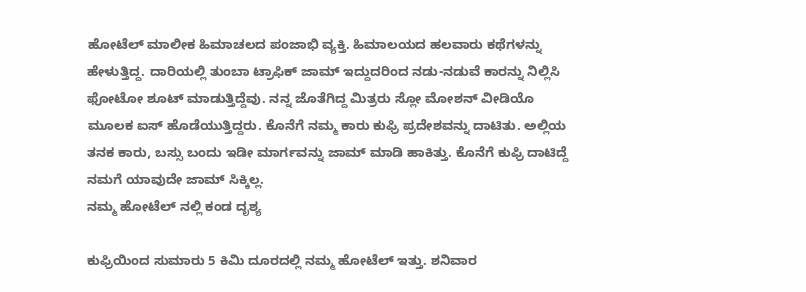ಹೋಟೆಲ್ ಮಾಲೀಕ ಹಿಮಾಚಲದ ಪಂಜಾಭಿ ವ್ಯಕ್ತಿ. ಹಿಮಾಲಯದ ಹಲವಾರು ಕಥೆಗಳನ್ನು ಹೇಳುತ್ತಿದ್ದ. ದಾರಿಯಲ್ಲಿ ತುಂಬಾ ಟ್ರಾಫಿಕ್ ಜಾಮ್ ಇದ್ದುದರಿಂದ ನಡು-ನಡುವೆ ಕಾರನ್ನು ನಿಲ್ಲಿಸಿ ಫೋಟೋ ಶೂಟ್ ಮಾಡುತ್ತಿದ್ದೆವು. ನನ್ನ ಜೊತೆಗಿದ್ದ ಮಿತ್ರರು ಸ್ಲೋ ಮೋಶನ್ ವೀಡಿಯೊ ಮೂಲಕ ಐಸ್ ಹೊಡೆಯುತ್ತಿದ್ದರು. ಕೊನೆಗೆ ನಮ್ಮ ಕಾರು ಕುಫ್ರಿ ಪ್ರದೇಶವನ್ನು ದಾಟಿತು. ಅಲ್ಲಿಯ ತನಕ ಕಾರು, ಬಸ್ಸು ಬಂದು ಇಡೀ ಮಾರ್ಗವನ್ನು ಜಾಮ್ ಮಾಡಿ ಹಾಕಿತ್ತು. ಕೊನೆಗೆ ಕುಫ್ರಿ ದಾಟಿದ್ದೆ ನಮಗೆ ಯಾವುದೇ ಜಾಮ್ ಸಿಕ್ಕಿಲ್ಲ.
ನಮ್ಮ ಹೋಟೆಲ್ ನಲ್ಲಿ ಕಂಡ ದೃಶ್ಯ

ಕುಫ್ರಿಯಿಂದ ಸುಮಾರು 5 ಕಿಮಿ ದೂರದಲ್ಲಿ ನಮ್ಮ ಹೋಟೆಲ್ ಇತ್ತು. ಶನಿವಾರ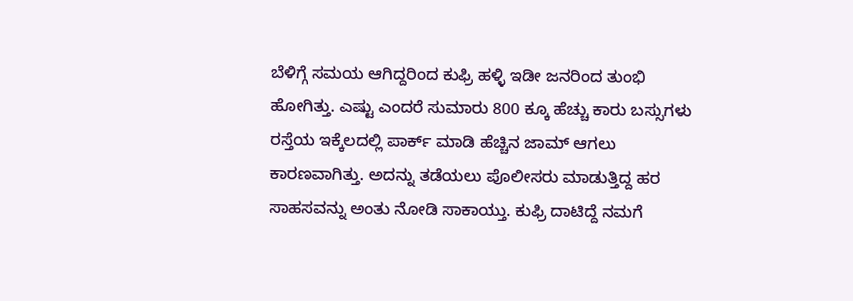ಬೆಳಿಗ್ಗೆ ಸಮಯ ಆಗಿದ್ದರಿಂದ ಕುಫ್ರಿ ಹಳ್ಳಿ ಇಡೀ ಜನರಿಂದ ತುಂಭಿ ಹೋಗಿತ್ತು. ಎಷ್ಟು ಎಂದರೆ ಸುಮಾರು 800 ಕ್ಕೂ ಹೆಚ್ಚು ಕಾರು ಬಸ್ಸುಗಳು ರಸ್ತೆಯ ಇಕ್ಕೆಲದಲ್ಲಿ ಪಾರ್ಕ್ ಮಾಡಿ ಹೆಚ್ಚಿನ ಜಾಮ್ ಆಗಲು ಕಾರಣವಾಗಿತ್ತು. ಅದನ್ನು ತಡೆಯಲು ಪೊಲೀಸರು ಮಾಡುತ್ತಿದ್ದ ಹರ ಸಾಹಸವನ್ನು ಅಂತು ನೋಡಿ ಸಾಕಾಯ್ತು. ಕುಫ್ರಿ ದಾಟಿದ್ದೆ ನಮಗೆ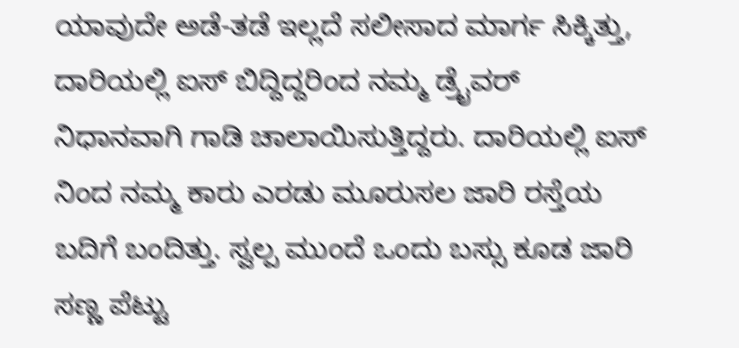ಯಾವುದೇ ಅಡೆ-ತಡೆ ಇಲ್ಲದೆ ಸಲೀಸಾದ ಮಾರ್ಗ ಸಿಕ್ಕಿತ್ತು, ದಾರಿಯಲ್ಲಿ ಐಸ್ ಬಿದ್ದಿದ್ದರಿಂದ ನಮ್ಮ ಡ್ರೈವರ್ ನಿಧಾನವಾಗಿ ಗಾಡಿ ಚಾಲಾಯಿಸುತ್ತಿದ್ದರು. ದಾರಿಯಲ್ಲಿ ಐಸ್ ನಿಂದ ನಮ್ಮ ಕಾರು ಎರಡು ಮೂರುಸಲ ಜಾರಿ ರಸ್ತೆಯ ಬದಿಗೆ ಬಂದಿತ್ತು. ಸ್ವಲ್ಪ ಮುಂದೆ ಒಂದು ಬಸ್ಸು ಕೂಡ ಜಾರಿ ಸಣ್ಣ ಪೆಟ್ಟು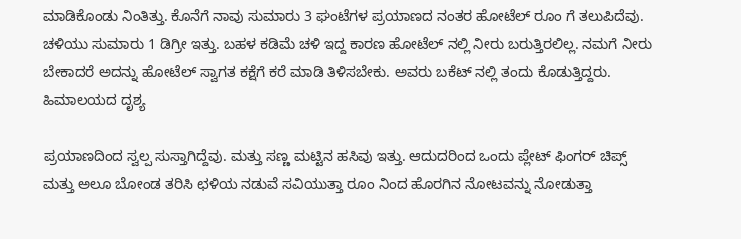ಮಾಡಿಕೊಂಡು ನಿಂತಿತ್ತು. ಕೊನೆಗೆ ನಾವು ಸುಮಾರು 3 ಘಂಟೆಗಳ ಪ್ರಯಾಣದ ನಂತರ ಹೋಟೆಲ್ ರೂಂ ಗೆ ತಲುಪಿದೆವು. ಚಳಿಯು ಸುಮಾರು 1 ಡಿಗ್ರೀ ಇತ್ತು. ಬಹಳ ಕಡಿಮೆ ಚಳಿ ಇದ್ದ ಕಾರಣ ಹೋಟೆಲ್ ನಲ್ಲಿ ನೀರು ಬರುತ್ತಿರಲಿಲ್ಲ. ನಮಗೆ ನೀರು ಬೇಕಾದರೆ ಅದನ್ನು ಹೋಟೆಲ್ ಸ್ವಾಗತ ಕಕ್ಷೆಗೆ ಕರೆ ಮಾಡಿ ತಿಳಿಸಬೇಕು. ಅವರು ಬಕೆಟ್ ನಲ್ಲಿ ತಂದು ಕೊಡುತ್ತಿದ್ದರು.
ಹಿಮಾಲಯದ ದೃಶ್ಯ

ಪ್ರಯಾಣದಿಂದ ಸ್ವಲ್ಪ ಸುಸ್ತಾಗಿದ್ದೆವು. ಮತ್ತು ಸಣ್ಣ ಮಟ್ಟಿನ ಹಸಿವು ಇತ್ತು. ಆದುದರಿಂದ ಒಂದು ಪ್ಲೇಟ್ ಫಿಂಗರ್ ಚಿಪ್ಸ್ ಮತ್ತು ಅಲೂ ಬೋಂಡ ತರಿಸಿ ಛಳಿಯ ನಡುವೆ ಸವಿಯುತ್ತಾ ರೂಂ ನಿಂದ ಹೊರಗಿನ ನೋಟವನ್ನು ನೋಡುತ್ತಾ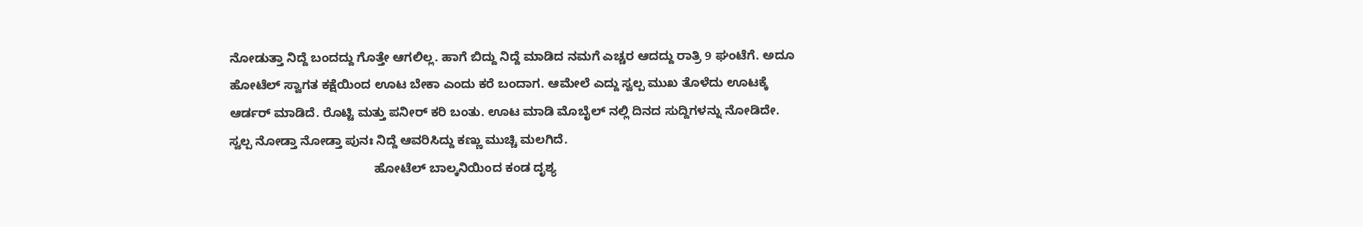ನೋಡುತ್ತಾ ನಿದ್ದೆ ಬಂದದ್ದು ಗೊತ್ತೇ ಆಗಲಿಲ್ಲ. ಹಾಗೆ ಬಿದ್ದು ನಿದ್ದೆ ಮಾಡಿದ ನಮಗೆ ಎಚ್ಚರ ಆದದ್ದು ರಾತ್ರಿ 9 ಘಂಟೆಗೆ. ಅದೂ ಹೋಟೆಲ್ ಸ್ವಾಗತ ಕಕ್ಷೆಯಿಂದ ಊಟ ಬೇಕಾ ಎಂದು ಕರೆ ಬಂದಾಗ. ಆಮೇಲೆ ಎದ್ದು ಸ್ವಲ್ಪ ಮುಖ ತೊಳೆದು ಊಟಕ್ಕೆ ಆರ್ಡರ್ ಮಾಡಿದೆ. ರೊಟ್ಟಿ ಮತ್ತು ಪನೀರ್ ಕರಿ ಬಂತು. ಊಟ ಮಾಡಿ ಮೊಬೈಲ್ ನಲ್ಲಿ ದಿನದ ಸುದ್ದಿಗಳನ್ನು ನೋಡಿದೇ. ಸ್ವಲ್ಪ ನೋಡ್ತಾ ನೋಡ್ತಾ ಪುನಃ ನಿದ್ದೆ ಆವರಿಸಿದ್ದು ಕಣ್ಣು ಮುಚ್ಚಿ ಮಲಗಿದೆ.
                                          ಹೋಟೆಲ್ ಬಾಲ್ಕನಿಯಿಂದ ಕಂಡ ದೃಶ್ಯ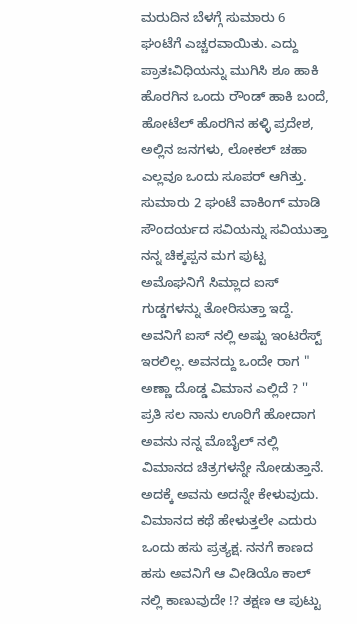ಮರುದಿನ ಬೆಳಗ್ಗೆ ಸುಮಾರು 6 ಘಂಟೆಗೆ ಎಚ್ಚರವಾಯಿತು. ಎದ್ದು ಪ್ರಾತಃವಿಧಿಯನ್ನು ಮುಗಿಸಿ ಶೂ ಹಾಕಿ ಹೊರಗಿನ ಒಂದು ರೌಂಡ್ ಹಾಕಿ ಬಂದೆ, ಹೋಟೆಲ್ ಹೊರಗಿನ ಹಳ್ಳಿ ಪ್ರದೇಶ, ಅಲ್ಲಿನ ಜನಗಳು, ಲೋಕಲ್ ಚಹಾ ಎಲ್ಲವೂ ಒಂದು ಸೂಪರ್ ಆಗಿತ್ತು. ಸುಮಾರು 2 ಘಂಟೆ ವಾಕಿಂಗ್ ಮಾಡಿ ಸೌಂದರ್ಯದ ಸವಿಯನ್ನು ಸವಿಯುತ್ತಾ ನನ್ನ ಚಿಕ್ಕಪ್ಪನ ಮಗ ಪುಟ್ಟ ಅಮೊಘನಿಗೆ ಸಿಮ್ಲಾದ ಐಸ್ ಗುಡ್ಡಗಳನ್ನು ತೋರಿಸುತ್ತಾ ಇದ್ದೆ. ಅವನಿಗೆ ಐಸ್ ನಲ್ಲಿ ಅಷ್ಟು ಇಂಟರೆಸ್ಟ್ ಇರಲಿಲ್ಲ. ಅವನದ್ದು ಒಂದೇ ರಾಗ " ಅಣ್ಣಾ ದೊಡ್ಡ ವಿಮಾನ ಎಲ್ಲಿದೆ ? '' ಪ್ರತಿ ಸಲ ನಾನು ಊರಿಗೆ ಹೋದಾಗ ಅವನು ನನ್ನ ಮೊಬೈಲ್ ನಲ್ಲಿ ವಿಮಾನದ ಚಿತ್ರಗಳನ್ನೇ ನೋಡುತ್ತಾನೆ. ಅದಕ್ಕೆ ಅವನು ಅದನ್ನೇ ಕೇಳುವುದು. ವಿಮಾನದ ಕಥೆ ಹೇಳುತ್ತಲೇ ಎದುರು ಒಂದು ಹಸು ಪ್ರತ್ಯಕ್ಷ. ನನಗೆ ಕಾಣದ ಹಸು ಅವನಿಗೆ ಆ ವೀಡಿಯೊ ಕಾಲ್ ನಲ್ಲಿ ಕಾಣುವುದೇ !? ತಕ್ಷಣ ಆ ಪುಟ್ಟು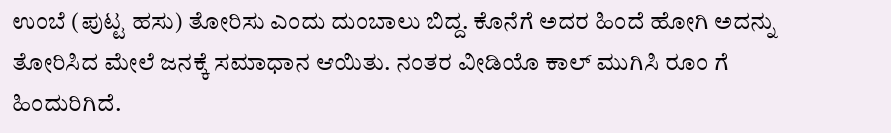ಉಂಬೆ (ಪುಟ್ಟ ಹಸು) ತೋರಿಸು ಎಂದು ದುಂಬಾಲು ಬಿದ್ದ. ಕೊನೆಗೆ ಅದರ ಹಿಂದೆ ಹೋಗಿ ಅದನ್ನು ತೋರಿಸಿದ ಮೇಲೆ ಜನಕ್ಕೆ ಸಮಾಧಾನ ಆಯಿತು. ನಂತರ ವೀಡಿಯೊ ಕಾಲ್ ಮುಗಿಸಿ ರೂಂ ಗೆ ಹಿಂದುರಿಗಿದೆ.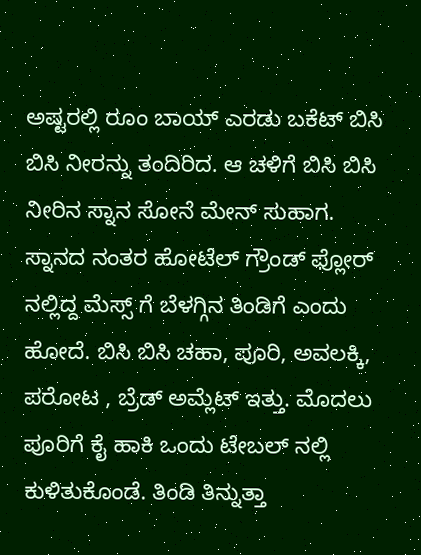ಅಷ್ಟರಲ್ಲಿ ರೂಂ ಬಾಯ್ ಎರಡು ಬಕೆಟ್ ಬಿಸಿ ಬಿಸಿ ನೀರನ್ನು ತಂದಿರಿದ. ಆ ಚಳಿಗೆ ಬಿಸಿ ಬಿಸಿ ನೀರಿನ ಸ್ನಾನ ಸೋನೆ ಮೇನ್ ಸುಹಾಗ. ಸ್ನಾನದ ನಂತರ ಹೋಟೆಲ್ ಗ್ರೌಂಡ್ ಫ್ಲೋರ್ ನಲ್ಲಿದ್ದ ಮೆಸ್ಸ್ ಗೆ ಬೆಳಗ್ಗಿನ ತಿಂಡಿಗೆ ಎಂದು ಹೋದೆ. ಬಿಸಿ ಬಿಸಿ ಚಹಾ, ಪೂರಿ, ಅವಲಕ್ಕಿ, ಪರೋಟ , ಬ್ರೆಡ್ ಅಮ್ಲೆಟ್ ಇತ್ತು. ಮೊದಲು ಪೂರಿಗೆ ಕೈ ಹಾಕಿ ಒಂದು ಟೇಬಲ್ ನಲ್ಲಿ ಕುಳಿತುಕೊಂಡೆ. ತಿಂಡಿ ತಿನ್ನುತ್ತಾ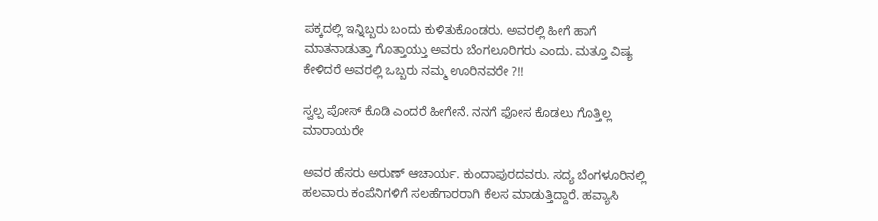ಪಕ್ಕದಲ್ಲಿ ಇನ್ನಿಬ್ಬರು ಬಂದು ಕುಳಿತುಕೊಂಡರು. ಅವರಲ್ಲಿ ಹೀಗೆ ಹಾಗೆ ಮಾತನಾಡುತ್ತಾ ಗೊತ್ತಾಯ್ತು ಅವರು ಬೆಂಗಲೂರಿಗರು ಎಂದು. ಮತ್ತೂ ವಿಷ್ಯ ಕೇಳಿದರೆ ಅವರಲ್ಲಿ ಒಬ್ಬರು ನಮ್ಮ ಊರಿನವರೇ ?!!

ಸ್ವಲ್ಪ ಪೋಸ್ ಕೊಡಿ ಎಂದರೆ ಹೀಗೇನೆ. ನನಗೆ ಫೋಸ ಕೊಡಲು ಗೊತ್ತಿಲ್ಲ ಮಾರಾಯರೇ

ಅವರ ಹೆಸರು ಅರುಣ್ ಆಚಾರ್ಯ. ಕುಂದಾಪುರದವರು. ಸದ್ಯ ಬೆಂಗಳೂರಿನಲ್ಲಿ ಹಲವಾರು ಕಂಪೆನಿಗಳಿಗೆ ಸಲಹೆಗಾರರಾಗಿ ಕೆಲಸ ಮಾಡುತ್ತಿದ್ದಾರೆ. ಹವ್ಯಾಸಿ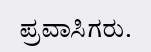ಪ್ರವಾಸಿಗರು.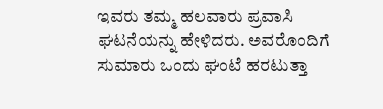ಇವರು ತಮ್ಮ ಹಲವಾರು ಪ್ರವಾಸಿ ಘಟನೆಯನ್ನು ಹೇಳಿದರು. ಅವರೊಂದಿಗೆ ಸುಮಾರು ಒಂದು ಘಂಟೆ ಹರಟುತ್ತಾ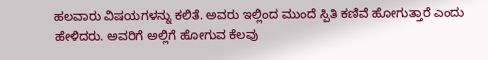ಹಲವಾರು ವಿಷಯಗಳನ್ನು ಕಲಿತೆ. ಅವರು ಇಲ್ಲಿಂದ ಮುಂದೆ ಸ್ಪಿತಿ ಕಣಿವೆ ಹೋಗುತ್ತಾರೆ ಎಂದು ಹೇಳಿದರು. ಅವರಿಗೆ ಅಲ್ಲಿಗೆ ಹೋಗುವ ಕೆಲವು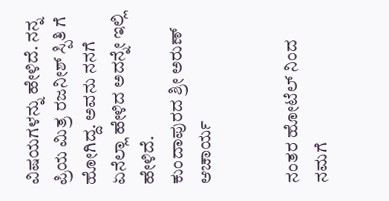ವಿಷಯಗಳನ್ನು ಹೇಳಿದೆ. ನನ್ನ ಪ್ರಿಯ ಮಿತ್ರ ರಜನೀಶ್ ಸ್ಪಿತಿ ಗೆ ಹೋಗಿದ್ದ. ಅವನು ನನಗೆ ಏನೆಲ್ಲಾ ಹೇಳಿದ ಅದನ್ನೇ ಇಲ್ಲಿ ಹೇಳಿದೆ.
ಕುಂದಾಪುರದ ಶ್ರೀ ಅರುಣ್ ಆಚಾರ್ಯ


ನಂತರ ಹೋಟೆಲ್ ನಿಂದ ನಮಗೆ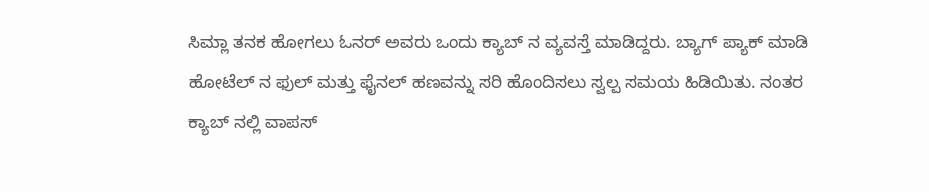ಸಿಮ್ಲಾ ತನಕ ಹೋಗಲು ಓನರ್ ಅವರು ಒಂದು ಕ್ಯಾಬ್ ನ ವ್ಯವಸ್ತೆ ಮಾಡಿದ್ದರು. ಬ್ಯಾಗ್ ಪ್ಯಾಕ್ ಮಾಡಿ ಹೋಟೆಲ್ ನ ಫುಲ್ ಮತ್ತು ಫೈನಲ್ ಹಣವನ್ನು ಸರಿ ಹೊಂದಿಸಲು ಸ್ವಲ್ಪ ಸಮಯ ಹಿಡಿಯಿತು. ನಂತರ ಕ್ಯಾಬ್ ನಲ್ಲಿ ವಾಪಸ್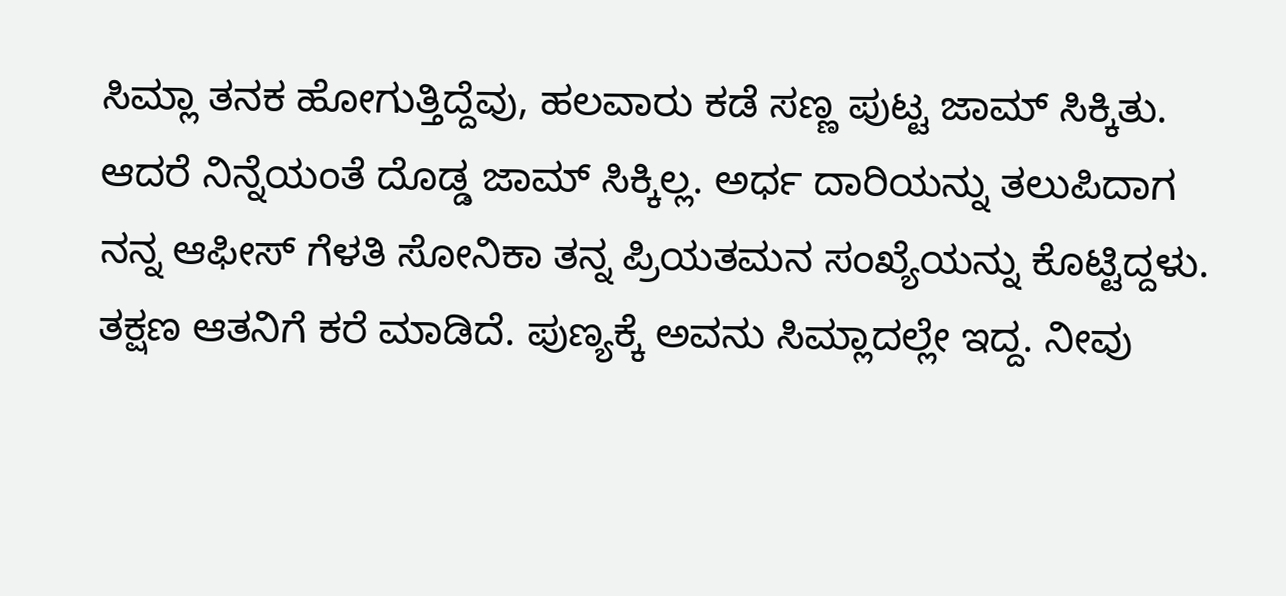ಸಿಮ್ಲಾ ತನಕ ಹೋಗುತ್ತಿದ್ದೆವು, ಹಲವಾರು ಕಡೆ ಸಣ್ಣ ಪುಟ್ಟ ಜಾಮ್ ಸಿಕ್ಕಿತು. ಆದರೆ ನಿನ್ನೆಯಂತೆ ದೊಡ್ಡ ಜಾಮ್ ಸಿಕ್ಕಿಲ್ಲ. ಅರ್ಧ ದಾರಿಯನ್ನು ತಲುಪಿದಾಗ ನನ್ನ ಆಫೀಸ್ ಗೆಳತಿ ಸೋನಿಕಾ ತನ್ನ ಪ್ರಿಯತಮನ ಸಂಖ್ಯೆಯನ್ನು ಕೊಟ್ಟಿದ್ದಳು. ತಕ್ಷಣ ಆತನಿಗೆ ಕರೆ ಮಾಡಿದೆ. ಪುಣ್ಯಕ್ಕೆ ಅವನು ಸಿಮ್ಲಾದಲ್ಲೇ ಇದ್ದ. ನೀವು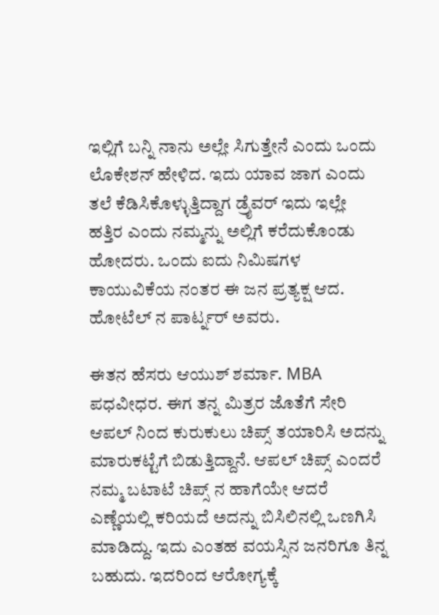ಇಲ್ಲಿಗೆ ಬನ್ನಿ ನಾನು ಅಲ್ಲೇ ಸಿಗುತ್ತೇನೆ ಎಂದು ಒಂದು ಲೊಕೇಶನ್ ಹೇಳಿದ. ಇದು ಯಾವ ಜಾಗ ಎಂದು ತಲೆ ಕೆಡಿಸಿಕೊಳ್ಳುತ್ತಿದ್ದಾಗ ಡ್ರೈವರ್ ಇದು ಇಲ್ಲೇ ಹತ್ತಿರ ಎಂದು ನಮ್ಮನ್ನು ಅಲ್ಲಿಗೆ ಕರೆದುಕೊಂಡು ಹೋದರು. ಒಂದು ಐದು ನಿಮಿಷಗಳ ಕಾಯುವಿಕೆಯ ನಂತರ ಈ ಜನ ಪ್ರತ್ಯಕ್ಷ ಆದ.
ಹೋಟೆಲ್ ನ ಪಾರ್ಟ್ನರ್ ಅವರು.

ಈತನ ಹೆಸರು ಆಯುಶ್ ಶರ್ಮಾ. MBA ಪಧವೀಧರ. ಈಗ ತನ್ನ ಮಿತ್ರರ ಜೊತೆಗೆ ಸೇರಿ ಆಪಲ್ ನಿಂದ ಕುರುಕುಲು ಚಿಪ್ಸ್ ತಯಾರಿಸಿ ಅದನ್ನು ಮಾರುಕಟ್ಟೆಗೆ ಬಿಡುತ್ತಿದ್ದಾನೆ. ಆಪಲ್ ಚಿಪ್ಸ್ ಎಂದರೆ ನಮ್ಮ ಬಟಾಟೆ ಚಿಪ್ಸ್ ನ ಹಾಗೆಯೇ ಆದರೆ ಎಣ್ಣೆಯಲ್ಲಿ ಕರಿಯದೆ ಅದನ್ನು ಬಿಸಿಲಿನಲ್ಲಿ ಒಣಗಿಸಿ ಮಾಡಿದ್ದು. ಇದು ಎಂತಹ ವಯಸ್ಸಿನ ಜನರಿಗೂ ತಿನ್ನ ಬಹುದು. ಇದರಿಂದ ಆರೋಗ್ಯಕ್ಕೆ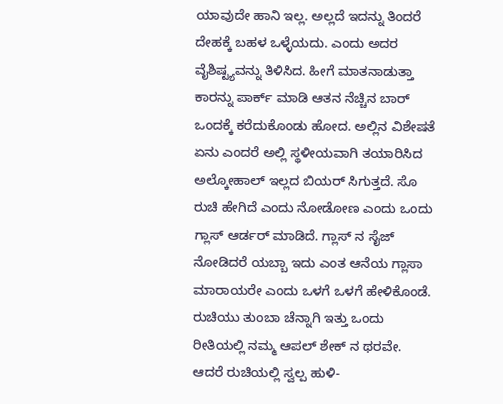ಯಾವುದೇ ಹಾನಿ ಇಲ್ಲ. ಅಲ್ಲದೆ ಇದನ್ನು ತಿಂದರೆ ದೇಹಕ್ಕೆ ಬಹಳ ಒಳ್ಳೆಯದು. ಎಂದು ಅದರ ವೈಶಿಷ್ಟ್ಯವನ್ನು ತಿಳಿಸಿದ. ಹೀಗೆ ಮಾತನಾಡುತ್ತಾ ಕಾರನ್ನು ಪಾರ್ಕ್ ಮಾಡಿ ಆತನ ನೆಚ್ಚಿನ ಬಾರ್ ಒಂದಕ್ಕೆ ಕರೆದುಕೊಂಡು ಹೋದ. ಅಲ್ಲಿನ ವಿಶೇಷತೆ ಏನು ಎಂದರೆ ಅಲ್ಲಿ ಸ್ಥಳೀಯವಾಗಿ ತಯಾರಿಸಿದ ಅಲ್ಕೋಹಾಲ್ ಇಲ್ಲದ ಬಿಯರ್ ಸಿಗುತ್ತದೆ. ಸೊ ರುಚಿ ಹೇಗಿದೆ ಎಂದು ನೋಡೋಣ ಎಂದು ಒಂದು ಗ್ಲಾಸ್ ಆರ್ಡರ್ ಮಾಡಿದೆ. ಗ್ಲಾಸ್ ನ ಸೈಜ್ ನೋಡಿದರೆ ಯಬ್ಬಾ ಇದು ಎಂತ ಆನೆಯ ಗ್ಲಾಸಾ ಮಾರಾಯರೇ ಎಂದು ಒಳಗೆ ಒಳಗೆ ಹೇಳಿಕೊಂಡೆ. ರುಚಿಯು ತುಂಬಾ ಚೆನ್ನಾಗಿ ಇತ್ತು ಒಂದು ರೀತಿಯಲ್ಲಿ ನಮ್ಮ ಆಪಲ್ ಶೇಕ್ ನ ಥರವೇ. ಆದರೆ ರುಚಿಯಲ್ಲಿ ಸ್ವಲ್ಪ ಹುಳಿ-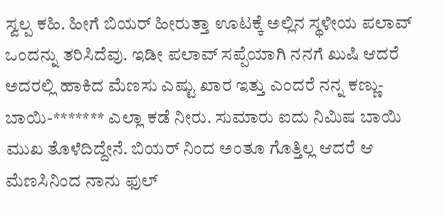ಸ್ವಲ್ಪ ಕಹಿ. ಹೀಗೆ ಬಿಯರ್ ಹೀರುತ್ತಾ ಊಟಕ್ಕೆ ಅಲ್ಲಿನ ಸ್ಥಳೀಯ ಪಲಾವ್ ಒಂದನ್ನು ತರಿಸಿದೆವು. ಇಡೀ ಪಲಾವ್ ಸಪ್ಪೆಯಾಗಿ ನನಗೆ ಖುಷಿ ಆದರೆ ಅದರಲ್ಲಿ ಹಾಕಿದ ಮೆಣಸು ಎಷ್ಟು ಖಾರ ಇತ್ತು ಎಂದರೆ ನನ್ನ ಕಣ್ಣು-ಬಾಯಿ-******* ಎಲ್ಲಾ ಕಡೆ ನೀರು. ಸುಮಾರು ಐದು ನಿಮಿಷ ಬಾಯಿ ಮುಖ ತೊಳೆದಿದ್ದೇನೆ. ಬಿಯರ್ ನಿಂದ ಅಂತೂ ಗೊತ್ತಿಲ್ಲ ಆದರೆ ಆ ಮೆಣಸಿನಿಂದ ನಾನು ಫುಲ್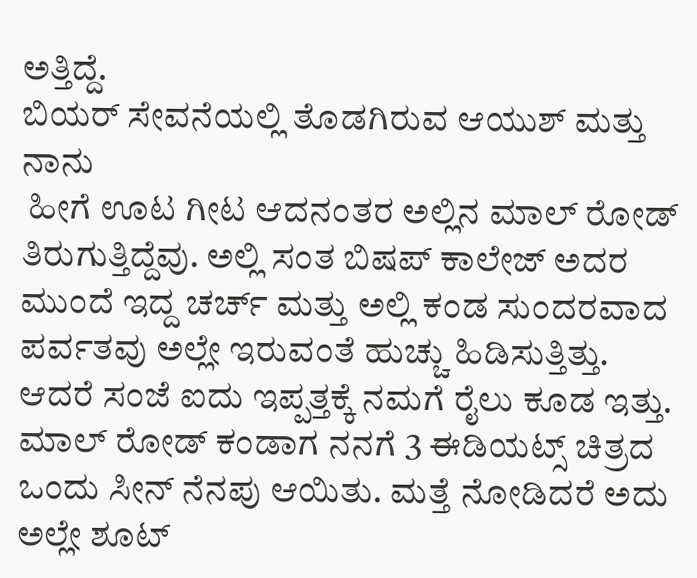ಅತ್ತಿದ್ದೆ.
ಬಿಯರ್ ಸೇವನೆಯಲ್ಲಿ ತೊಡಗಿರುವ ಆಯುಶ್ ಮತ್ತು ನಾನು
 ಹೀಗೆ ಊಟ ಗೀಟ ಆದನಂತರ ಅಲ್ಲಿನ ಮಾಲ್ ರೋಡ್ ತಿರುಗುತ್ತಿದ್ದೆವು. ಅಲ್ಲಿ ಸಂತ ಬಿಷಪ್ ಕಾಲೇಜ್ ಅದರ ಮುಂದೆ ಇದ್ದ ಚರ್ಚ್ ಮತ್ತು ಅಲ್ಲಿ ಕಂಡ ಸುಂದರವಾದ ಪರ್ವತವು ಅಲ್ಲೇ ಇರುವಂತೆ ಹುಚ್ಚು ಹಿಡಿಸುತ್ತಿತ್ತು. ಆದರೆ ಸಂಜೆ ಐದು ಇಪ್ಪತ್ತಕ್ಕೆ ನಮಗೆ ರೈಲು ಕೂಡ ಇತ್ತು. ಮಾಲ್ ರೋಡ್ ಕಂಡಾಗ ನನಗೆ 3 ಈಡಿಯಟ್ಸ್ ಚಿತ್ರದ ಒಂದು ಸೀನ್ ನೆನಪು ಆಯಿತು. ಮತ್ತೆ ನೋಡಿದರೆ ಅದು ಅಲ್ಲೇ ಶೂಟ್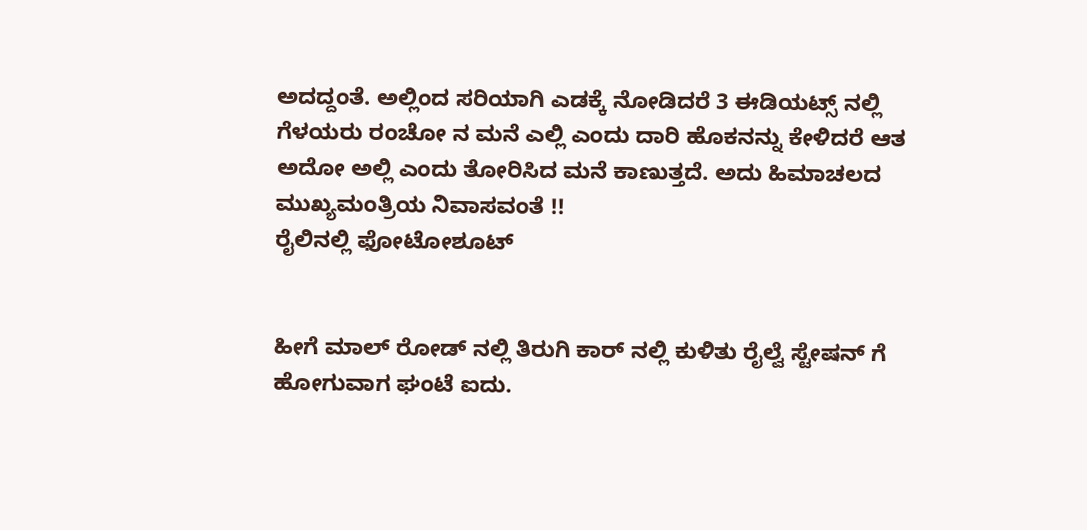ಅದದ್ದಂತೆ. ಅಲ್ಲಿಂದ ಸರಿಯಾಗಿ ಎಡಕ್ಕೆ ನೋಡಿದರೆ 3 ಈಡಿಯಟ್ಸ್ ನಲ್ಲಿ ಗೆಳಯರು ರಂಚೋ ನ ಮನೆ ಎಲ್ಲಿ ಎಂದು ದಾರಿ ಹೊಕನನ್ನು ಕೇಳಿದರೆ ಆತ ಅದೋ ಅಲ್ಲಿ ಎಂದು ತೋರಿಸಿದ ಮನೆ ಕಾಣುತ್ತದೆ. ಅದು ಹಿಮಾಚಲದ ಮುಖ್ಯಮಂತ್ರಿಯ ನಿವಾಸವಂತೆ !!
ರೈಲಿನಲ್ಲಿ ಫೋಟೋಶೂಟ್


ಹೀಗೆ ಮಾಲ್ ರೋಡ್ ನಲ್ಲಿ ತಿರುಗಿ ಕಾರ್ ನಲ್ಲಿ ಕುಳಿತು ರೈಲ್ವೆ ಸ್ಟೇಷನ್ ಗೆ ಹೋಗುವಾಗ ಘಂಟೆ ಐದು.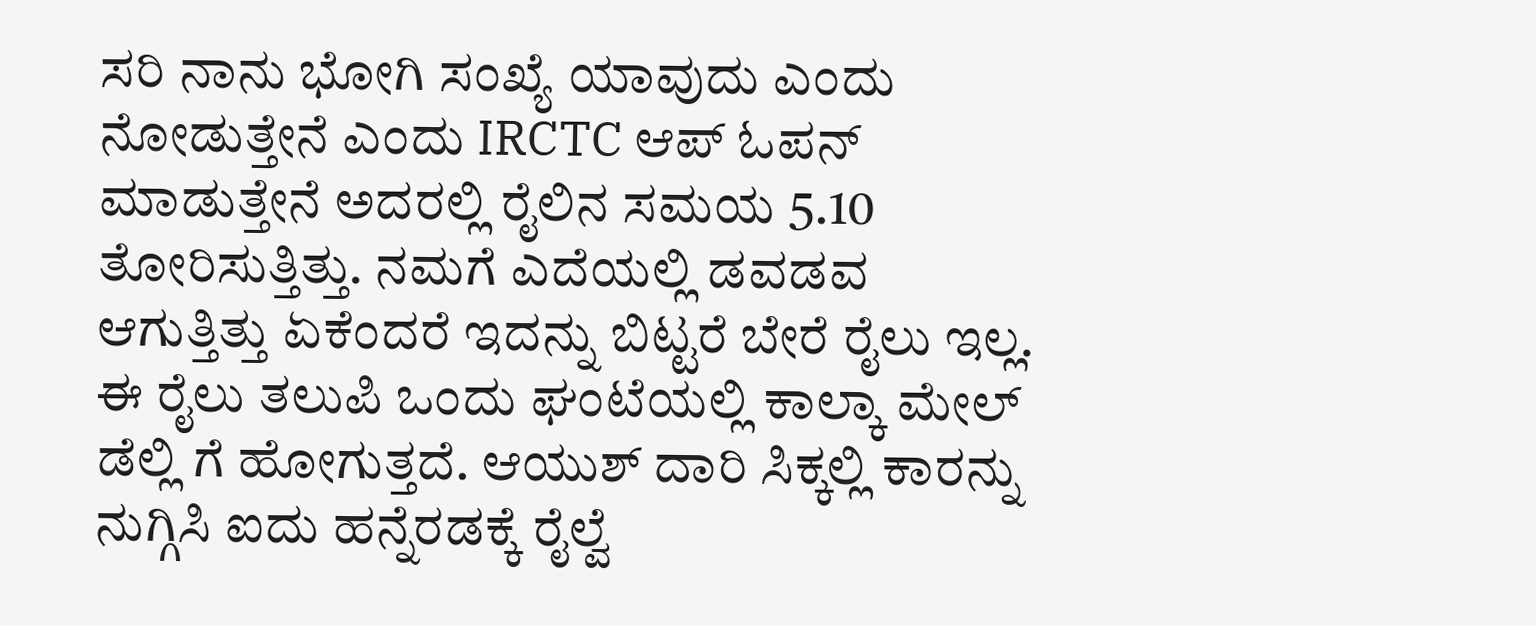ಸರಿ ನಾನು ಭೋಗಿ ಸಂಖ್ಯೆ ಯಾವುದು ಎಂದು ನೋಡುತ್ತೇನೆ ಎಂದು IRCTC ಆಪ್ ಓಪನ್ ಮಾಡುತ್ತೇನೆ ಅದರಲ್ಲಿ ರೈಲಿನ ಸಮಯ 5.10 ತೋರಿಸುತ್ತಿತ್ತು. ನಮಗೆ ಎದೆಯಲ್ಲಿ ಡವಡವ ಆಗುತ್ತಿತ್ತು ಏಕೆಂದರೆ ಇದನ್ನು ಬಿಟ್ಟರೆ ಬೇರೆ ರೈಲು ಇಲ್ಲ. ಈ ರೈಲು ತಲುಪಿ ಒಂದು ಘಂಟೆಯಲ್ಲಿ ಕಾಲ್ಕಾ ಮೇಲ್ ಡೆಲ್ಲಿ ಗೆ ಹೋಗುತ್ತದೆ. ಆಯುಶ್ ದಾರಿ ಸಿಕ್ಕಲ್ಲಿ ಕಾರನ್ನು ನುಗ್ಗಿಸಿ ಐದು ಹನ್ನೆರಡಕ್ಕೆ ರೈಲ್ವೆ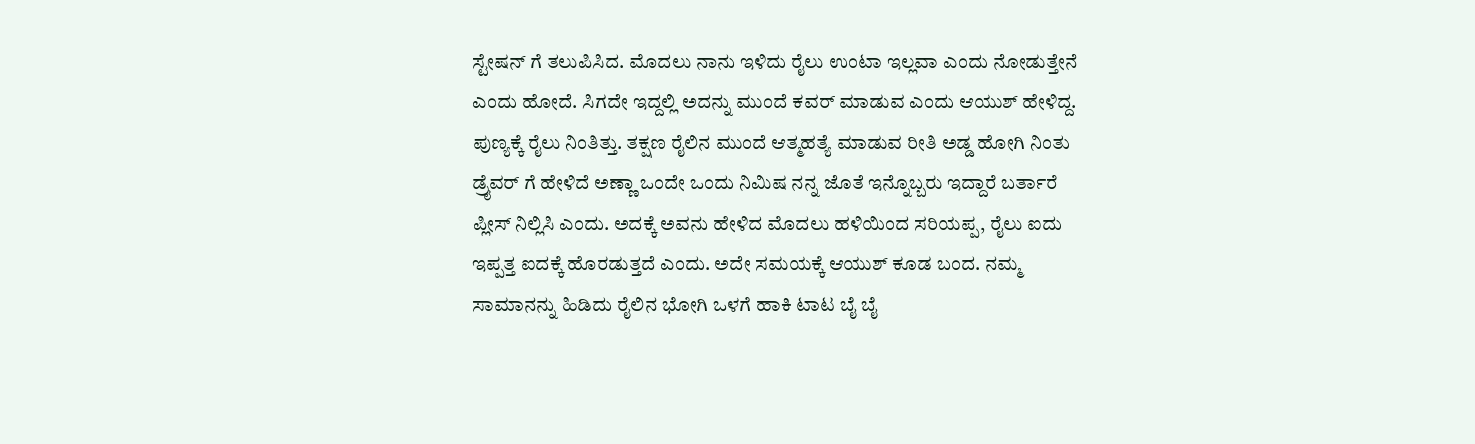ಸ್ಟೇಷನ್ ಗೆ ತಲುಪಿಸಿದ. ಮೊದಲು ನಾನು ಇಳಿದು ರೈಲು ಉಂಟಾ ಇಲ್ಲವಾ ಎಂದು ನೋಡುತ್ತೇನೆ ಎಂದು ಹೋದೆ. ಸಿಗದೇ ಇದ್ದಲ್ಲಿ ಅದನ್ನು ಮುಂದೆ ಕವರ್ ಮಾಡುವ ಎಂದು ಆಯುಶ್ ಹೇಳಿದ್ದ. ಪುಣ್ಯಕ್ಕೆ ರೈಲು ನಿಂತಿತ್ತು. ತಕ್ಷಣ ರೈಲಿನ ಮುಂದೆ ಆತ್ಮಹತ್ಯೆ ಮಾಡುವ ರೀತಿ ಅಡ್ಡ ಹೋಗಿ ನಿಂತು ಡ್ರೈವರ್ ಗೆ ಹೇಳಿದೆ ಅಣ್ಣಾ ಒಂದೇ ಒಂದು ನಿಮಿಷ ನನ್ನ ಜೊತೆ ಇನ್ನೊಬ್ಬರು ಇದ್ದಾರೆ ಬರ್ತಾರೆ ಪ್ಲೀಸ್ ನಿಲ್ಲಿಸಿ ಎಂದು. ಅದಕ್ಕೆ ಅವನು ಹೇಳಿದ ಮೊದಲು ಹಳಿಯಿಂದ ಸರಿಯಪ್ಪ, ರೈಲು ಐದು ಇಪ್ಪತ್ತ ಐದಕ್ಕೆ ಹೊರಡುತ್ತದೆ ಎಂದು. ಅದೇ ಸಮಯಕ್ಕೆ ಆಯುಶ್ ಕೂಡ ಬಂದ. ನಮ್ಮ ಸಾಮಾನನ್ನು ಹಿಡಿದು ರೈಲಿನ ಭೋಗಿ ಒಳಗೆ ಹಾಕಿ ಟಾಟ ಬೈ ಬೈ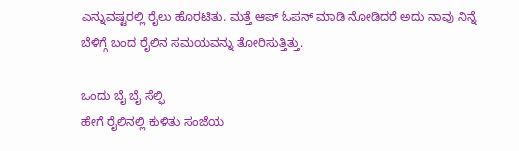ಎನ್ನುವಷ್ಟರಲ್ಲಿ ರೈಲು ಹೊರಟಿತು. ಮತ್ತೆ ಆಪ್ ಓಪನ್ ಮಾಡಿ ನೋಡಿದರೆ ಅದು ನಾವು ನಿನ್ನೆ ಬೆಳಿಗ್ಗೆ ಬಂದ ರೈಲಿನ ಸಮಯವನ್ನು ತೋರಿಸುತ್ತಿತ್ತು.

ಒಂದು ಬೈ ಬೈ ಸೆಲ್ಫಿ
ಹೇಗೆ ರೈಲಿನಲ್ಲಿ ಕುಳಿತು ಸಂಜೆಯ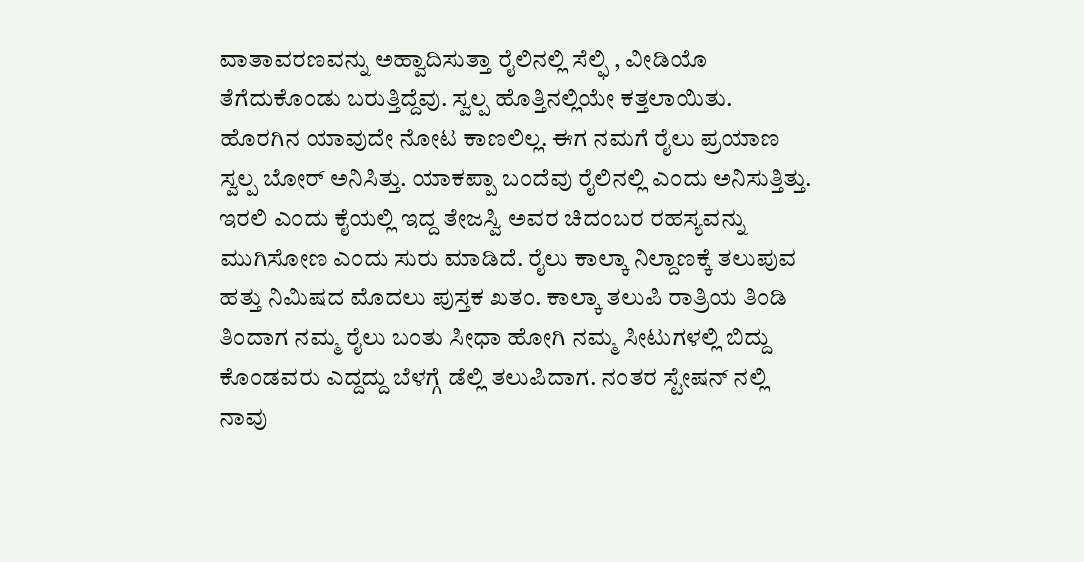ವಾತಾವರಣವನ್ನು ಅಹ್ವಾದಿಸುತ್ತಾ ರೈಲಿನಲ್ಲಿ ಸೆಲ್ಫಿ , ವೀಡಿಯೊ ತೆಗೆದುಕೊಂಡು ಬರುತ್ತಿದ್ದೆವು. ಸ್ವಲ್ಪ ಹೊತ್ತಿನಲ್ಲಿಯೇ ಕತ್ತಲಾಯಿತು. ಹೊರಗಿನ ಯಾವುದೇ ನೋಟ ಕಾಣಲಿಲ್ಲ. ಈಗ ನಮಗೆ ರೈಲು ಪ್ರಯಾಣ ಸ್ವಲ್ಪ ಬೋರ್ ಅನಿಸಿತ್ತು. ಯಾಕಪ್ಪಾ ಬಂದೆವು ರೈಲಿನಲ್ಲಿ ಎಂದು ಅನಿಸುತ್ತಿತ್ತು. ಇರಲಿ ಎಂದು ಕೈಯಲ್ಲಿ ಇದ್ದ ತೇಜಸ್ವಿ ಅವರ ಚಿದಂಬರ ರಹಸ್ಯವನ್ನು ಮುಗಿಸೋಣ ಎಂದು ಸುರು ಮಾಡಿದೆ. ರೈಲು ಕಾಲ್ಕಾ ನಿಲ್ದಾಣಕ್ಕೆ ತಲುಪುವ ಹತ್ತು ನಿಮಿಷದ ಮೊದಲು ಪುಸ್ತಕ ಖತಂ. ಕಾಲ್ಕಾ ತಲುಪಿ ರಾತ್ರಿಯ ತಿಂಡಿ ತಿಂದಾಗ ನಮ್ಮ ರೈಲು ಬಂತು ಸೀಧಾ ಹೋಗಿ ನಮ್ಮ ಸೀಟುಗಳಲ್ಲಿ ಬಿದ್ದು ಕೊಂಡವರು ಎದ್ದದ್ದು ಬೆಳಗ್ಗೆ ಡೆಲ್ಲಿ ತಲುಪಿದಾಗ. ನಂತರ ಸ್ಟೇಷನ್ ನಲ್ಲಿ ನಾವು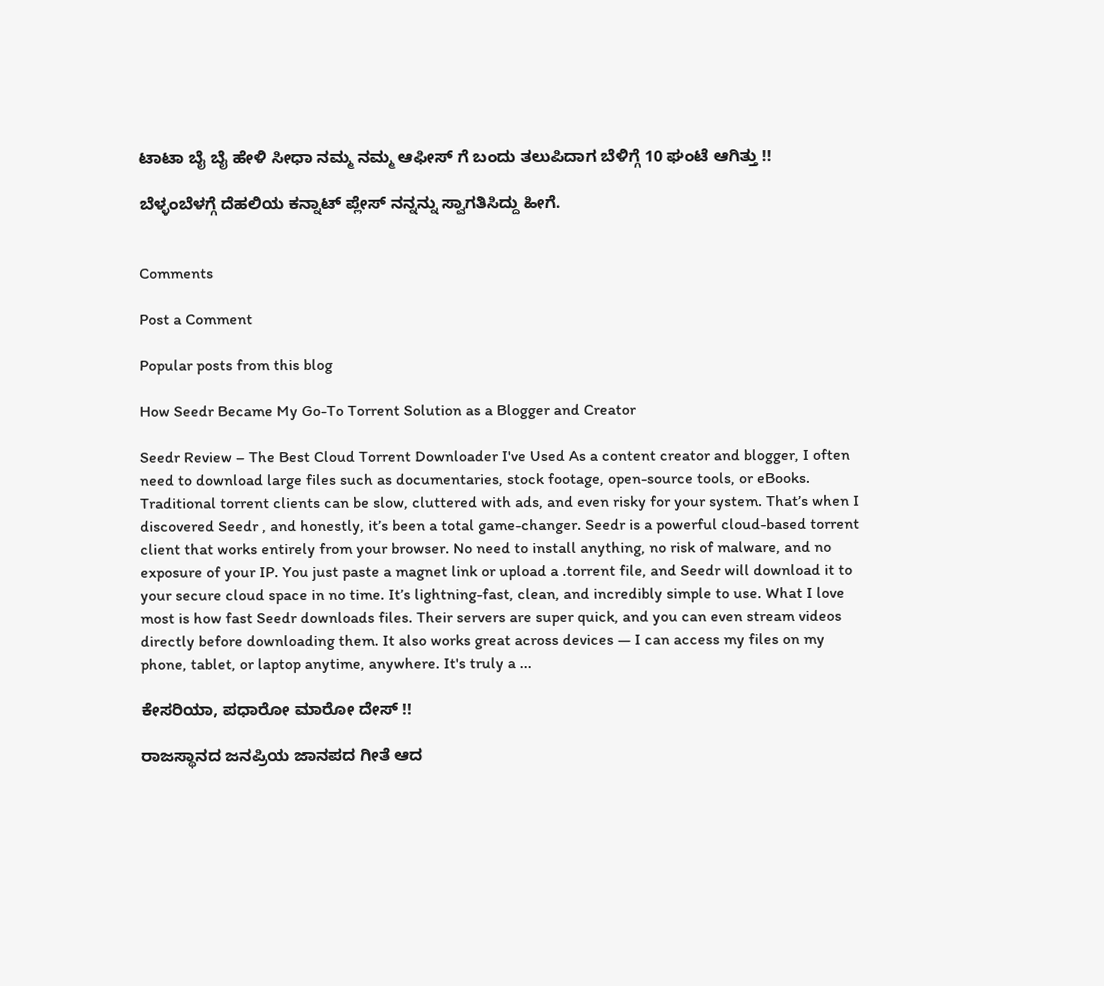ಟಾಟಾ ಬೈ ಬೈ ಹೇಳಿ ಸೀಧಾ ನಮ್ಮ ನಮ್ಮ ಆಫೀಸ್ ಗೆ ಬಂದು ತಲುಪಿದಾಗ ಬೆಳಿಗ್ಗೆ 10 ಘಂಟೆ ಆಗಿತ್ತು !!

ಬೆಳ್ಳಂಬೆಳಗ್ಗೆ ದೆಹಲಿಯ ಕನ್ನಾಟ್ ಪ್ಲೇಸ್ ನನ್ನನ್ನು ಸ್ವಾಗತಿಸಿದ್ದು ಹೀಗೆ.


Comments

Post a Comment

Popular posts from this blog

How Seedr Became My Go-To Torrent Solution as a Blogger and Creator

Seedr Review – The Best Cloud Torrent Downloader I've Used As a content creator and blogger, I often need to download large files such as documentaries, stock footage, open-source tools, or eBooks. Traditional torrent clients can be slow, cluttered with ads, and even risky for your system. That’s when I discovered Seedr , and honestly, it’s been a total game-changer. Seedr is a powerful cloud-based torrent client that works entirely from your browser. No need to install anything, no risk of malware, and no exposure of your IP. You just paste a magnet link or upload a .torrent file, and Seedr will download it to your secure cloud space in no time. It’s lightning-fast, clean, and incredibly simple to use. What I love most is how fast Seedr downloads files. Their servers are super quick, and you can even stream videos directly before downloading them. It also works great across devices — I can access my files on my phone, tablet, or laptop anytime, anywhere. It's truly a ...

ಕೇಸರಿಯಾ, ಪಧಾರೋ ಮಾರೋ ದೇಸ್ !!

ರಾಜಸ್ಥಾನದ ಜನಪ್ರಿಯ ಜಾನಪದ ಗೀತೆ ಆದ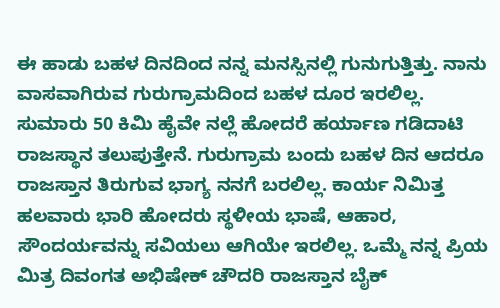ಈ ಹಾಡು ಬಹಳ ದಿನದಿಂದ ನನ್ನ ಮನಸ್ಸಿನಲ್ಲಿ ಗುನುಗುತ್ತಿತ್ತು. ನಾನು ವಾಸವಾಗಿರುವ ಗುರುಗ್ರಾಮದಿಂದ ಬಹಳ ದೂರ ಇರಲಿಲ್ಲ. ಸುಮಾರು 50 ಕಿಮಿ ಹೈವೇ ನಲ್ಲೆ ಹೋದರೆ ಹರ್ಯಾಣ ಗಡಿದಾಟಿ ರಾಜಸ್ಥಾನ ತಲುಪುತ್ತೇನೆ. ಗುರುಗ್ರಾಮ ಬಂದು ಬಹಳ ದಿನ ಆದರೂ ರಾಜಸ್ತಾನ ತಿರುಗುವ ಭಾಗ್ಯ ನನಗೆ ಬರಲಿಲ್ಲ. ಕಾರ್ಯ ನಿಮಿತ್ತ ಹಲವಾರು ಭಾರಿ ಹೋದರು ಸ್ಥಳೀಯ ಭಾಷೆ, ಆಹಾರ, ಸೌಂದರ್ಯವನ್ನು ಸವಿಯಲು ಆಗಿಯೇ ಇರಲಿಲ್ಲ. ಒಮ್ಮೆ ನನ್ನ ಪ್ರಿಯ ಮಿತ್ರ ದಿವಂಗತ ಅಭಿಷೇಕ್ ಚೌದರಿ ರಾಜಸ್ತಾನ ಬೈಕ್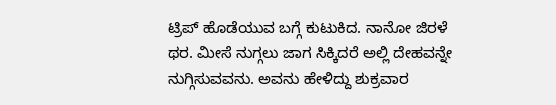ಟ್ರಿಪ್ ಹೊಡೆಯುವ ಬಗ್ಗೆ ಕುಟುಕಿದ. ನಾನೋ ಜಿರಳೆ ಥರ. ಮೀಸೆ ನುಗ್ಗಲು ಜಾಗ ಸಿಕ್ಕಿದರೆ ಅಲ್ಲಿ ದೇಹವನ್ನೇ ನುಗ್ಗಿಸುವವನು. ಅವನು ಹೇಳಿದ್ದು ಶುಕ್ರವಾರ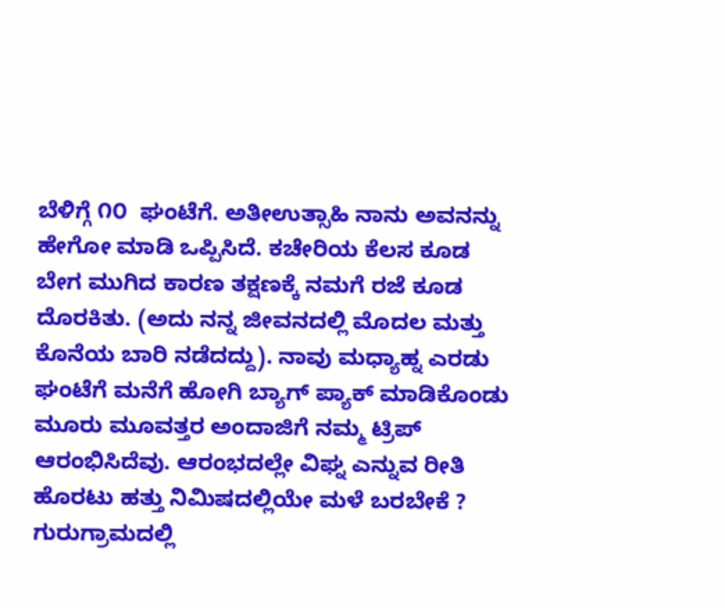ಬೆಳಿಗ್ಗೆ ೧೦  ಘಂಟೆಗೆ. ಅತೀಉತ್ಸಾಹಿ ನಾನು ಅವನನ್ನು ಹೇಗೋ ಮಾಡಿ ಒಪ್ಪಿಸಿದೆ. ಕಚೇರಿಯ ಕೆಲಸ ಕೂಡ ಬೇಗ ಮುಗಿದ ಕಾರಣ ತಕ್ಷಣಕ್ಕೆ ನಮಗೆ ರಜೆ ಕೂಡ ದೊರಕಿತು. (ಅದು ನನ್ನ ಜೀವನದಲ್ಲಿ ಮೊದಲ ಮತ್ತು ಕೊನೆಯ ಬಾರಿ ನಡೆದದ್ದು). ನಾವು ಮಧ್ಯಾಹ್ನ ಎರಡು ಘಂಟೆಗೆ ಮನೆಗೆ ಹೋಗಿ ಬ್ಯಾಗ್ ಪ್ಯಾಕ್ ಮಾಡಿಕೊಂಡು ಮೂರು ಮೂವತ್ತರ ಅಂದಾಜಿಗೆ ನಮ್ಮ ಟ್ರಿಪ್ ಆರಂಭಿಸಿದೆವು. ಆರಂಭದಲ್ಲೇ ವಿಘ್ನ ಎನ್ನುವ ರೀತಿ ಹೊರಟು ಹತ್ತು ನಿಮಿಷದಲ್ಲಿಯೇ ಮಳೆ ಬರಬೇಕೆ ? ಗುರುಗ್ರಾಮದಲ್ಲಿ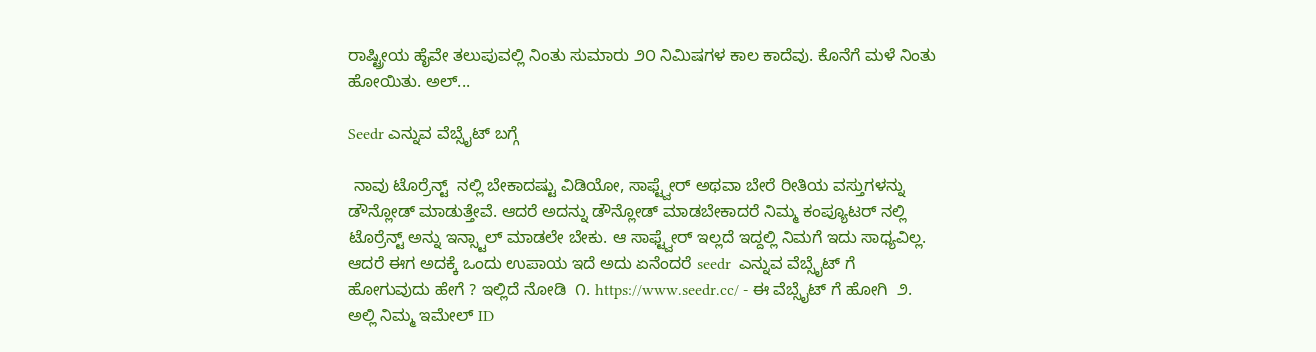ರಾಷ್ಟ್ರೀಯ ಹೈವೇ ತಲುಪುವಲ್ಲಿ ನಿಂತು ಸುಮಾರು ೨೦ ನಿಮಿಷಗಳ ಕಾಲ ಕಾದೆವು. ಕೊನೆಗೆ ಮಳೆ ನಿಂತು ಹೋಯಿತು. ಅಲ್...

Seedr ಎನ್ನುವ ವೆಬ್ಸೈಟ್ ಬಗ್ಗೆ

 ನಾವು ಟೊರ್ರೆನ್ಟ್  ನಲ್ಲಿ ಬೇಕಾದಷ್ಟು ವಿಡಿಯೋ, ಸಾಫ್ಟ್ವೇರ್ ಅಥವಾ ಬೇರೆ ರೀತಿಯ ವಸ್ತುಗಳನ್ನು ಡೌನ್ಲೋಡ್ ಮಾಡುತ್ತೇವೆ. ಆದರೆ ಅದನ್ನು ಡೌನ್ಲೋಡ್ ಮಾಡಬೇಕಾದರೆ ನಿಮ್ಮ ಕಂಪ್ಯೂಟರ್ ನಲ್ಲಿ ಟೊರ್ರೆನ್ಟ್ ಅನ್ನು ಇನ್ಸ್ಟಾಲ್ ಮಾಡಲೇ ಬೇಕು. ಆ ಸಾಫ್ಟ್ವೇರ್ ಇಲ್ಲದೆ ಇದ್ದಲ್ಲಿ ನಿಮಗೆ ಇದು ಸಾಧ್ಯವಿಲ್ಲ. ಆದರೆ ಈಗ ಅದಕ್ಕೆ ಒಂದು ಉಪಾಯ ಇದೆ ಅದು ಏನೆಂದರೆ seedr  ಎನ್ನುವ ವೆಬ್ಸೈಟ್ ಗೆ ಹೋಗುವುದು ಹೇಗೆ ? ಇಲ್ಲಿದೆ ನೋಡಿ  ೧. https://www.seedr.cc/ - ಈ ವೆಬ್ಸೈಟ್ ಗೆ ಹೋಗಿ  ೨. ಅಲ್ಲಿ ನಿಮ್ಮ ಇಮೇಲ್ ID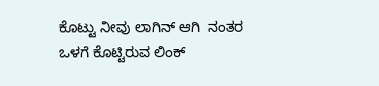ಕೊಟ್ಟು ನೀವು ಲಾಗಿನ್ ಆಗಿ  ನಂತರ ಒಳಗೆ ಕೊಟ್ಟಿರುವ ಲಿಂಕ್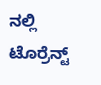ನಲ್ಲಿ ಟೊರ್ರೆನ್ಟ್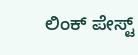ಲಿಂಕ್ ಪೇಸ್ಟ್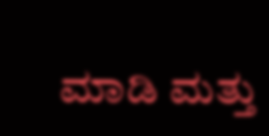ಮಾಡಿ ಮತ್ತು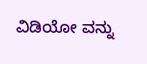ವಿಡಿಯೋ ವನ್ನು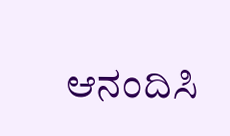ಆನಂದಿಸಿ